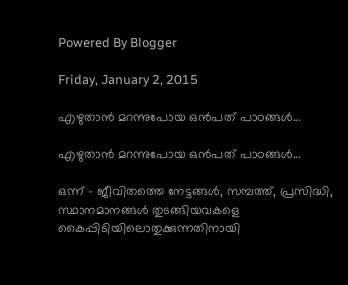Powered By Blogger

Friday, January 2, 2015

എഴുതാന്‍ മറന്നുപോയ ഒന്‍പത് പാഠങ്ങള്‍...

എഴുതാന്‍ മറന്നുപോയ ഒന്‍പത് പാഠങ്ങള്‍...

ഒന്ന് - ജീവിതത്തെ നേട്ടങ്ങള്‍, സമ്പത്ത്, പ്രസിദ്ധി, സ്ഥാനമാനങ്ങള്‍ തുടങ്ങിയവകളെ കൈപ്പിടിയിലൊതുക്കുന്നതിനായി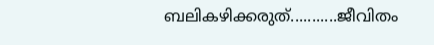ബലികഴിക്കരുത്...........ജീവിതം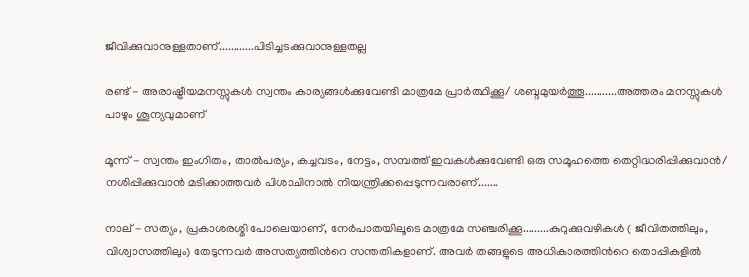ജീവിക്കുവാനുള്ളതാണ്............പിടിച്ചടക്കുവാനുള്ളതല്ല

രണ്ട് - അരാഷ്ട്രീയമനസ്സുകള്‍ സ്വന്തം കാര്യങ്ങള്‍ക്കുവേണ്ടി മാത്രമേ പ്രാര്‍ത്ഥിക്കൂ/ ശബ്ദമുയര്‍ത്തൂ...........അത്തരം മനസ്സുകള്‍ പാഴും ശൂന്യവുമാണ്

മൂന്ന് - സ്വന്തം ഇംഗിതം, താല്‍പര്യം, കച്ചവടം, നേട്ടം, സമ്പത്ത് ഇവകള്‍ക്കുവേണ്ടി ഒരു സമൂഹത്തെ തെറ്റിദ്ധരിപ്പിക്കുവാന്‍/ നശിപ്പിക്കുവാന്‍ മടിക്കാത്തവര്‍ പിശാചിനാല്‍ നിയന്ത്രിക്കപ്പെടുന്നവരാണ്.......

നാല് - സത്യം, പ്രകാശരശ്മി പോലെയാണ്, നേര്‍പാതയിലൂടെ മാത്രമേ സഞ്ചരിക്കൂ.........കുറുക്കുവഴികള്‍ ( ജീവിതത്തിലും, വിശ്വാസത്തിലും) തേടുന്നവര്‍ അസത്യത്തിന്‍റെ സന്തതികളാണ്. അവര്‍ തങ്ങളുടെ അധികാരത്തിന്‍റെ തൊപ്പികളില്‍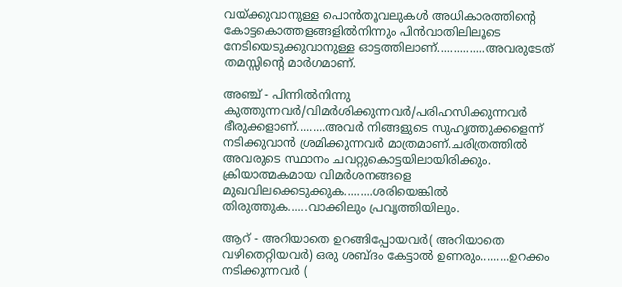വയ്ക്കുവാനുള്ള പൊന്‍തൂവലുകള്‍ അധികാരത്തിന്‍റെ കോട്ടകൊത്തളങ്ങളില്‍നിന്നും പിന്‍വാതിലിലൂടെ നേടിയെടുക്കുവാനുള്ള ഓട്ടത്തിലാണ്...............അവരുടേത് തമസ്സിന്‍റെ മാര്‍ഗമാണ്.

അഞ്ച് - പിന്നില്‍നിന്നു കുത്തുന്നവര്‍/വിമര്‍ശിക്കുന്നവര്‍/പരിഹസിക്കുന്നവര്‍ ഭീരുക്കളാണ്.........അവര്‍ നിങ്ങളുടെ സുഹൃത്തുക്കളെന്ന് നടിക്കുവാന്‍ ശ്രമിക്കുന്നവര്‍ മാത്രമാണ്.ചരിത്രത്തില്‍ അവരുടെ സ്ഥാനം ചവറ്റുകൊട്ടയിലായിരിക്കും. ക്രിയാത്മകമായ വിമര്‍ശനങ്ങളെ മുഖവിലക്കെടുക്കുക.........ശരിയെങ്കില്‍ തിരുത്തുക......വാക്കിലും പ്രവൃത്തിയിലും.

ആറ്‌ - അറിയാതെ ഉറങ്ങിപ്പോയവര്‍( അറിയാതെ വഴിതെറ്റിയവര്‍) ഒരു ശബ്ദം കേട്ടാല്‍ ഉണരും.........ഉറക്കം നടിക്കുന്നവര്‍ (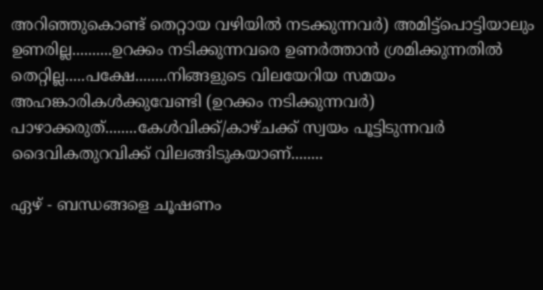അറിഞ്ഞുകൊണ്ട് തെറ്റായ വഴിയില്‍ നടക്കുന്നവര്‍) അമിട്ട്പൊട്ടിയാലും ഉണരില്ല..........ഉറക്കം നടിക്കുന്നവരെ ഉണര്‍ത്താന്‍ ശ്രമിക്കുന്നതില്‍ തെറ്റില്ല.....പക്ഷേ........നിങ്ങളുടെ വിലയേറിയ സമയം അഹങ്കാരികള്‍ക്കുവേണ്ടി (ഉറക്കം നടിക്കുന്നവര്‍) പാഴാക്കരുത്........കേള്‍വിക്ക്/കാഴ്ചക്ക് സ്വയം പൂട്ടിടുന്നവര്‍ ദൈവികതുറവിക്ക് വിലങ്ങിടുകയാണ്........

ഏഴ്‌ - ബന്ധങ്ങളെ ചൂഷണം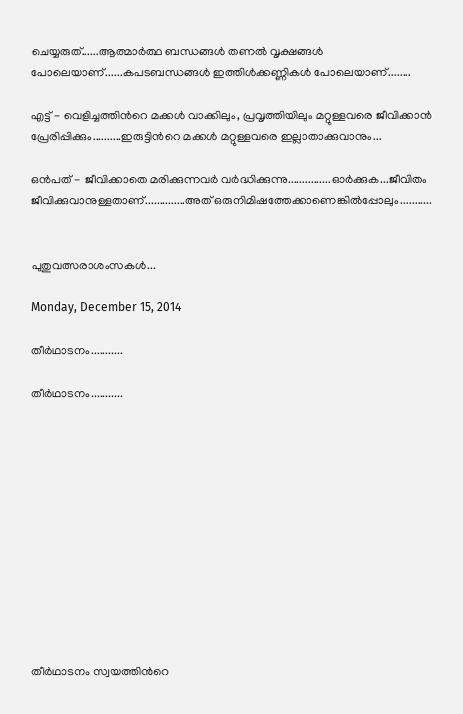ചെയ്യരുത്......ആത്മാര്‍ത്ഥ ബന്ധങ്ങള്‍ തണല്‍ വൃക്ഷങ്ങള്‍ പോലെയാണ്......കപടബന്ധങ്ങള്‍ ഇത്തിള്‍ക്കണ്ണികള്‍ പോലെയാണ്........

എട്ട് - വെളിച്ചത്തിന്‍റെ മക്കള്‍ വാക്കിലും, പ്രവൃത്തിയിലും മറ്റുള്ളവരെ ജീവിക്കാന്‍ പ്രേരിപ്പിക്കും..........ഇരുട്ടിന്‍റെ മക്കള്‍ മറ്റുള്ളവരെ ഇല്ലാതാക്കുവാനും...

ഒന്‍പത് - ജീവിക്കാതെ മരിക്കുന്നവര്‍ വര്‍ദ്ധിക്കുന്നു...............ഓര്‍ക്കുക...ജീവിതം ജീവിക്കുവാനുള്ളതാണ്..............അത് ഒരുനിമിഷത്തേക്കാണെങ്കില്‍പ്പോലും...........


പുതുവത്സരാശംസകള്‍...

Monday, December 15, 2014

തീര്‍ഥാടനം...........

തീര്‍ഥാടനം...........












തീര്‍ഥാടനം സ്വയത്തിന്‍റെ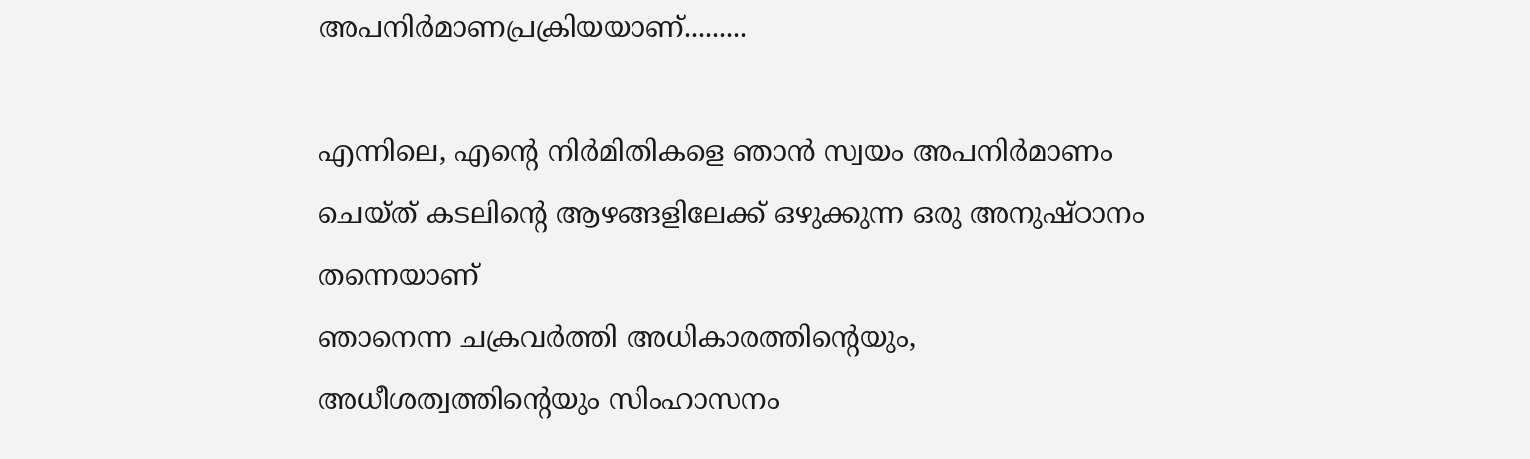അപനിര്‍മാണപ്രക്രിയയാണ്.........

എന്നിലെ, എന്‍റെ നിര്‍മിതികളെ ഞാന്‍ സ്വയം അപനിര്‍മാണം ചെയ്ത് കടലിന്‍റെ ആഴങ്ങളിലേക്ക് ഒഴുക്കുന്ന ഒരു അനുഷ്ഠാനം തന്നെയാണ്
ഞാനെന്ന ചക്രവര്‍ത്തി അധികാരത്തിന്‍റെയും, അധീശത്വത്തിന്‍റെയും സിംഹാസനം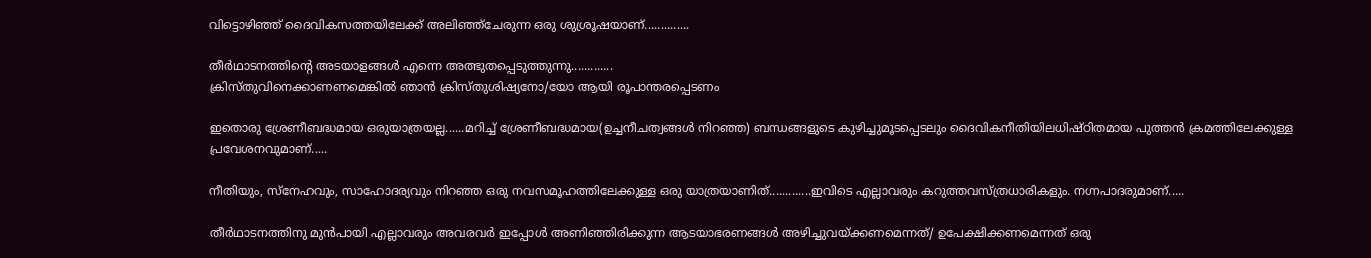വിട്ടൊഴിഞ്ഞ് ദൈവികസത്തയിലേക്ക് അലിഞ്ഞ്ചേരുന്ന ഒരു ശുശ്രൂഷയാണ്..............

തീര്‍ഥാടനത്തിന്‍റെ അടയാളങ്ങള്‍ എന്നെ അത്ഭുതപ്പെടുത്തുന്നു.............
ക്രിസ്തുവിനെക്കാണണമെങ്കില്‍ ഞാന്‍ ക്രിസ്തുശിഷ്യനോ/യോ ആയി രൂപാന്തരപ്പെടണം

ഇതൊരു ശ്രേണീബദ്ധമായ ഒരുയാത്രയല്ല......മറിച്ച് ശ്രേണീബദ്ധമായ(ഉച്ചനീചത്വങ്ങള്‍ നിറഞ്ഞ) ബന്ധങ്ങളുടെ കുഴിച്ചുമൂടപ്പെടലും ദൈവികനീതിയിലധിഷ്ഠിതമായ പുത്തന്‍ ക്രമത്തിലേക്കുള്ള പ്രവേശനവുമാണ്.....

നീതിയും, സ്നേഹവും, സാഹോദര്യവും നിറഞ്ഞ ഒരു നവസമൂഹത്തിലേക്കുള്ള ഒരു യാത്രയാണിത്.............ഇവിടെ എല്ലാവരും കറുത്തവസ്ത്രധാരികളും. നഗ്നപാദരുമാണ്.....

തീര്‍ഥാടനത്തിനു മുന്‍പായി എല്ലാവരും അവരവര്‍ ഇപ്പോള്‍ അണിഞ്ഞിരിക്കുന്ന ആടയാഭരണങ്ങള്‍ അഴിച്ചുവയ്ക്കണമെന്നത്/ ഉപേക്ഷിക്കണമെന്നത് ഒരു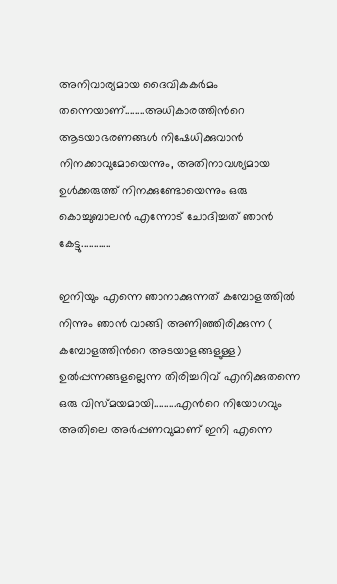അനിവാര്യമായ ദൈവികകര്‍മം തന്നെയാണ്........അധികാരത്തിന്‍റെ ആടയാഭരണങ്ങള്‍ നിഷേധിക്കുവാന്‍ നിനക്കാവുമോയെന്നും, അതിനാവശ്യമായ ഉള്‍ക്കരുത്ത് നിനക്കുണ്ടോയെന്നും ഒരു കൊച്ചുബാലന്‍ എന്നോട് ചോദിച്ചത് ഞാന്‍ കേട്ടു............

ഇനിയും എന്നെ ഞാനാക്കുന്നത് കമ്പോളത്തില്‍ നിന്നും ഞാന്‍ വാങ്ങി അണിഞ്ഞിരിക്കുന്ന ( കമ്പോളത്തിന്‍റെ അടയാളങ്ങളുള്ള) ഉല്‍പ്പന്നങ്ങളല്ലെന്ന തിരിച്ചറിവ് എനിക്കുതന്നെ ഒരു വിസ്മയമായി.........എന്‍റെ നിയോഗവും അതിലെ അര്‍പ്പണവുമാണ് ഇനി എന്നെ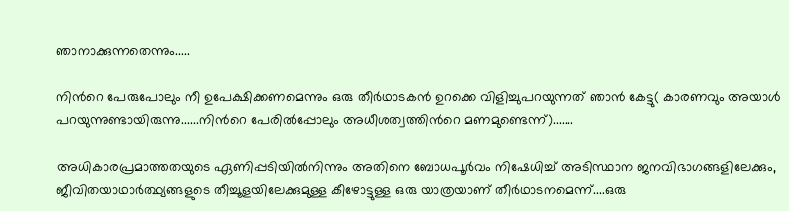ഞാനാക്കുന്നതെന്നും.....

നിന്‍റെ പേരുപോലും നീ ഉപേക്ഷിക്കണമെന്നും ഒരു തീര്‍ഥാടകന്‍ ഉറക്കെ വിളിച്ചുപറയുന്നത് ഞാന്‍ കേട്ടു( കാരണവും അയാള്‍ പറയുന്നുണ്ടായിരുന്നു......നിന്‍റെ പേരില്‍പ്പോലും അധീശത്വത്തിന്‍റെ മണമുണ്ടെന്ന്).......

അധികാരപ്രമാത്തതയുടെ ഏണിപ്പടിയില്‍നിന്നും അതിനെ ബോധപൂര്‍വം നിഷേധിച്ച് അടിസ്ഥാന ജനവിഭാഗങ്ങളിലേക്കും, ജീവിതയാഥാര്‍ത്ഥ്യങ്ങളുടെ തീച്ചൂളയിലേക്കുമുള്ള കീഴോട്ടുള്ള ഒരു യാത്രയാണ് തീര്‍ഥാടനമെന്ന്....ഒരു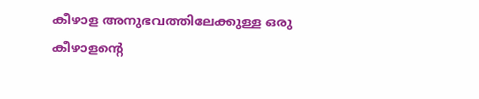കീഴാള അനുഭവത്തിലേക്കുള്ള ഒരു കീഴാളന്‍റെ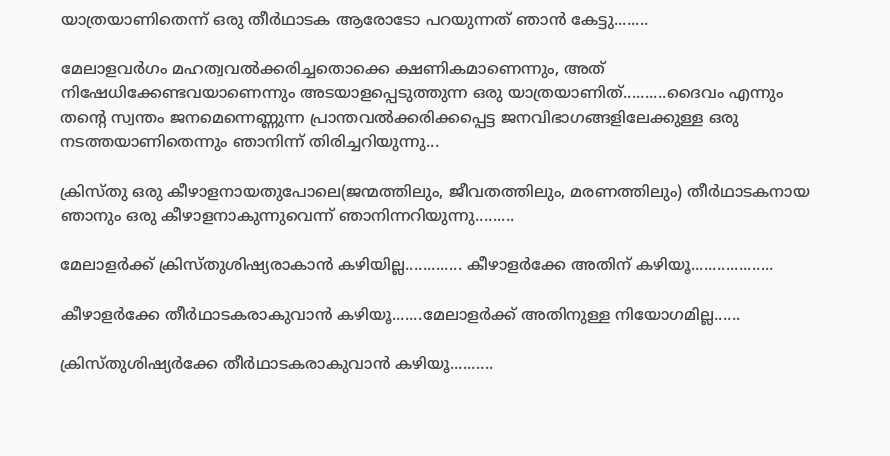യാത്രയാണിതെന്ന് ഒരു തീര്‍ഥാടക ആരോടോ പറയുന്നത് ഞാന്‍ കേട്ടു........

മേലാളവര്‍ഗം മഹത്വവല്‍ക്കരിച്ചതൊക്കെ ക്ഷണികമാണെന്നും, അത് നിഷേധിക്കേണ്ടവയാണെന്നും അടയാളപ്പെടുത്തുന്ന ഒരു യാത്രയാണിത്..........ദൈവം എന്നും തന്‍റെ സ്വന്തം ജനമെന്നെണ്ണുന്ന പ്രാന്തവല്‍ക്കരിക്കപ്പെട്ട ജനവിഭാഗങ്ങളിലേക്കുള്ള ഒരു നടത്തയാണിതെന്നും ഞാനിന്ന് തിരിച്ചറിയുന്നു...

ക്രിസ്തു ഒരു കീഴാളനായതുപോലെ(ജന്മത്തിലും, ജീവതത്തിലും, മരണത്തിലും) തീര്‍ഥാടകനായ ഞാനും ഒരു കീഴാളനാകുന്നുവെന്ന് ഞാനിന്നറിയുന്നു.........

മേലാളര്‍ക്ക് ക്രിസ്തുശിഷ്യരാകാന്‍ കഴിയില്ല............. കീഴാളര്‍ക്കേ അതിന് കഴിയൂ...................

കീഴാളര്‍ക്കേ തീര്‍ഥാടകരാകുവാന്‍ കഴിയൂ.......മേലാളര്‍ക്ക് അതിനുള്ള നിയോഗമില്ല......

ക്രിസ്തുശിഷ്യര്‍ക്കേ തീര്‍ഥാടകരാകുവാന്‍ കഴിയൂ..........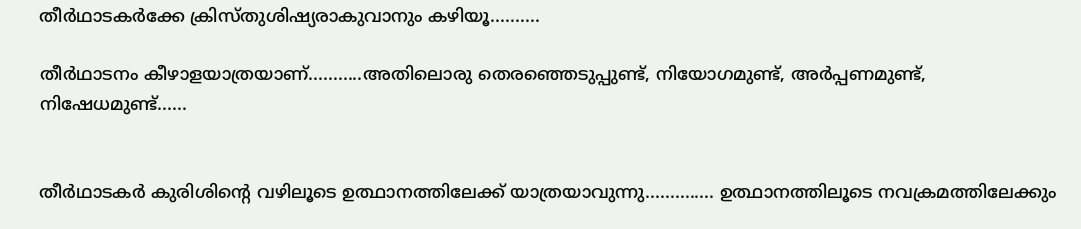തീര്‍ഥാടകര്‍ക്കേ ക്രിസ്തുശിഷ്യരാകുവാനും കഴിയൂ..........

തീര്‍ഥാടനം കീഴാളയാത്രയാണ്...........അതിലൊരു തെരഞ്ഞെടുപ്പുണ്ട്, നിയോഗമുണ്ട്, അര്‍പ്പണമുണ്ട്, നിഷേധമുണ്ട്......


തീര്‍ഥാടകര്‍ കുരിശിന്‍റെ വഴിലൂടെ ഉത്ഥാനത്തിലേക്ക് യാത്രയാവുന്നു.............. ഉത്ഥാനത്തിലൂടെ നവക്രമത്തിലേക്കും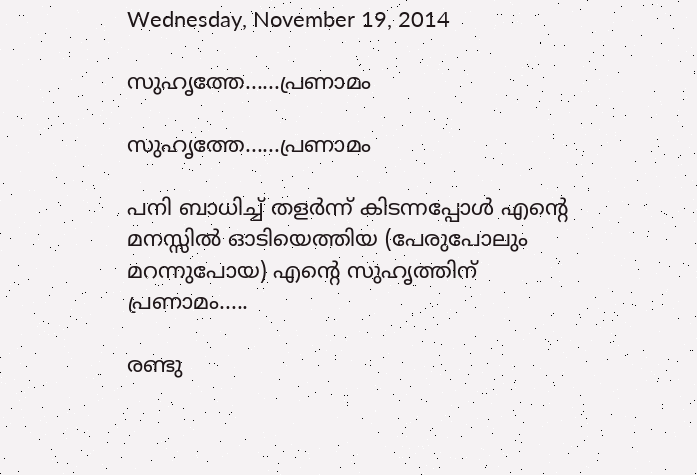Wednesday, November 19, 2014

സുഹൃത്തേ......പ്രണാമം

സുഹൃത്തേ......പ്രണാമം

പനി ബാധിച്ച് തളര്‍ന്ന് കിടന്നപ്പോള്‍ എന്‍റെ മനസ്സില്‍ ഓടിയെത്തിയ (പേരുപോലും മറന്നുപോയ) എന്‍റെ സുഹൃത്തിന് പ്രണാമം.....

രണ്ടു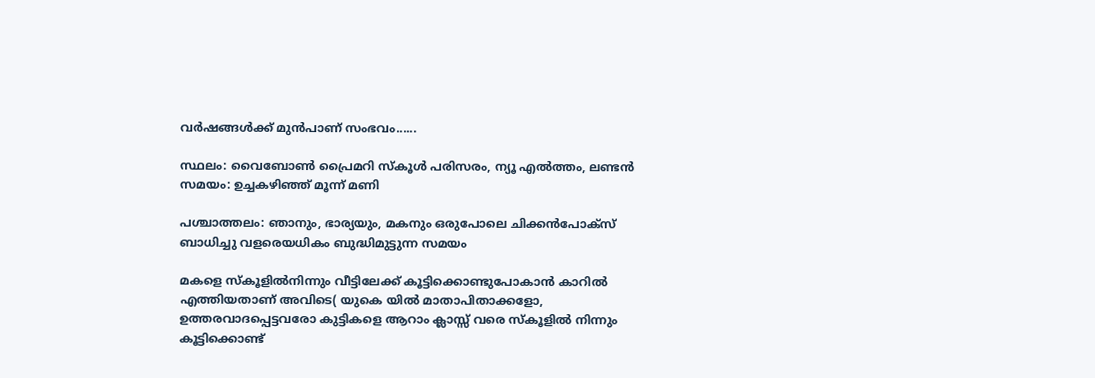വര്‍ഷങ്ങള്‍ക്ക് മുന്‍പാണ് സംഭവം......

സ്ഥലം: വൈബോണ്‍ പ്രൈമറി സ്കൂള്‍ പരിസരം, ന്യൂ എല്‍ത്തം, ലണ്ടന്‍
സമയം: ഉച്ചകഴിഞ്ഞ് മൂന്ന് മണി

പശ്ചാത്തലം: ഞാനും, ഭാര്യയും, മകനും ഒരുപോലെ ചിക്കന്‍പോക്സ് ബാധിച്ചു വളരെയധികം ബുദ്ധിമുട്ടുന്ന സമയം

മകളെ സ്കൂളില്‍നിന്നും വീട്ടിലേക്ക് കൂട്ടിക്കൊണ്ടുപോകാന്‍ കാറില്‍  എത്തിയതാണ് അവിടെ( യുകെ യില്‍ മാതാപിതാക്കളോ, ഉത്തരവാദപ്പെട്ടവരോ കുട്ടികളെ ആറാം ക്ലാസ്സ്‌ വരെ സ്കൂളില്‍ നിന്നും കൂട്ടിക്കൊണ്ട്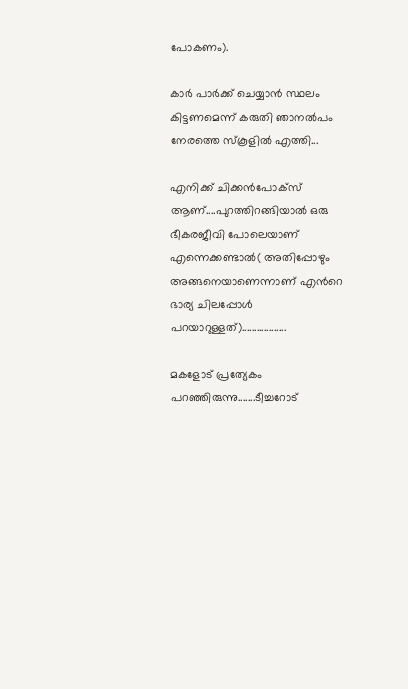പോകണം).

കാര്‍ പാര്‍ക്ക് ചെയ്യാന്‍ സ്ഥലം കിട്ടണമെന്ന് കരുതി ഞാനല്‍പം നേരത്തെ സ്കൂളില്‍ എത്തി...

എനിക്ക് ചിക്കന്‍പോക്സ് ആണ്....പുറത്തിറങ്ങിയാല്‍ ഒരു ഭീകരജീവി പോലെയാണ് എന്നെക്കണ്ടാല്‍( അതിപ്പോഴും അങ്ങനെയാണെന്നാണ് എന്‍റെ ഭാര്യ ചിലപ്പോള്‍ പറയാറുള്ളത്)..................

മകളോട് പ്രത്യേകം പറഞ്ഞിരുന്നു.......ടീച്ചറോട്‌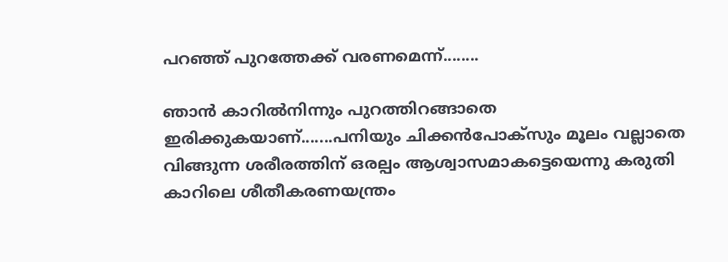പറഞ്ഞ് പുറത്തേക്ക് വരണമെന്ന്........

ഞാന്‍ കാറില്‍നിന്നും പുറത്തിറങ്ങാതെ ഇരിക്കുകയാണ്.......പനിയും ചിക്കന്‍പോക്സും മൂലം വല്ലാതെ വിങ്ങുന്ന ശരീരത്തിന് ഒരല്പം ആശ്വാസമാകട്ടെയെന്നു കരുതി കാറിലെ ശീതീകരണയന്ത്രം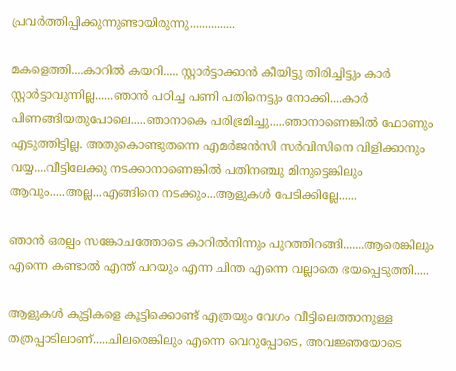പ്രവര്‍ത്തിപ്പിക്കുന്നുണ്ടായിരുന്നു...............

മകളെത്തി....കാറില്‍ കയറി..... സ്റ്റാര്‍ട്ടാക്കാന്‍ കീയിട്ടു തിരിച്ചിട്ടും കാര്‍ സ്റ്റാര്‍ട്ടാവുന്നില്ല......ഞാന്‍ പഠിച്ച പണി പതിനെട്ടും നോക്കി....കാര്‍ പിണങ്ങിയതുപോലെ.....ഞാനാകെ പരിഭ്രമിച്ചു.....ഞാനാണെങ്കില്‍ ഫോണും എടുത്തിട്ടില്ല. അതുകൊണ്ടുതന്നെ എമര്‍ജന്‍സി സര്‍വിസിനെ വിളിക്കാനും വയ്യ....വീട്ടിലേക്കു നടക്കാനാണെങ്കില്‍ പതിനഞ്ചു മിനുട്ടെങ്കിലും ആവും.....അല്ല...എങ്ങിനെ നടക്കും...ആളുകള്‍ പേടിക്കില്ലേ......

ഞാന്‍ ഒരല്പം സങ്കോചത്തോടെ കാറില്‍നിന്നും പുറത്തിറങ്ങി.......ആരെങ്കിലും എന്നെ കണ്ടാല്‍ എന്ത് പറയും എന്ന ചിന്ത എന്നെ വല്ലാതെ ഭയപ്പെടുത്തി.....

ആളുകള്‍ കുട്ടികളെ കൂട്ടിക്കൊണ്ട് എത്രയും വേഗം വീട്ടിലെത്താനുള്ള തത്രപ്പാടിലാണ്.....ചിലരെങ്കിലും എന്നെ വെറുപ്പോടെ, അവജ്ഞയോടെ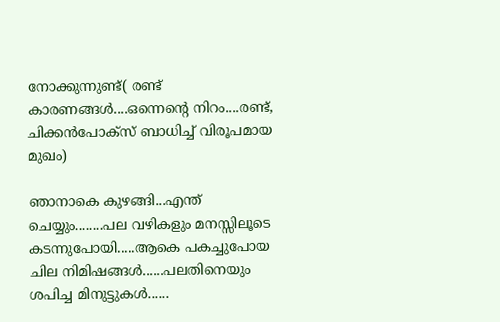നോക്കുന്നുണ്ട്( രണ്ട് കാരണങ്ങള്‍....ഒന്നെന്‍റെ നിറം....രണ്ട്, ചിക്കന്‍പോക്സ് ബാധിച്ച് വിരൂപമായ മുഖം)

ഞാനാകെ കുഴങ്ങി...എന്ത് ചെയ്യും........പല വഴികളും മനസ്സിലൂടെ കടന്നുപോയി.....ആകെ പകച്ചുപോയ ചില നിമിഷങ്ങള്‍......പലതിനെയും ശപിച്ച മിനുട്ടുകള്‍......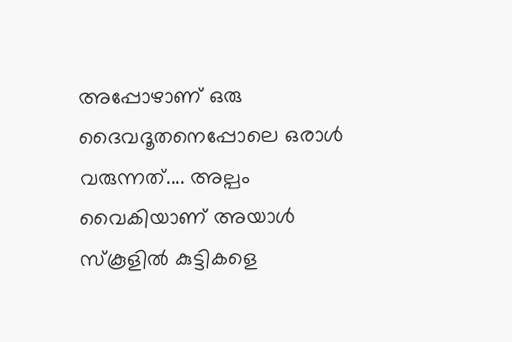അപ്പോഴാണ് ഒരു ദൈവദൂതനെപ്പോലെ ഒരാള്‍ വരുന്നത്.... അല്പം വൈകിയാണ് അയാള്‍ സ്കൂളില്‍ കുട്ടികളെ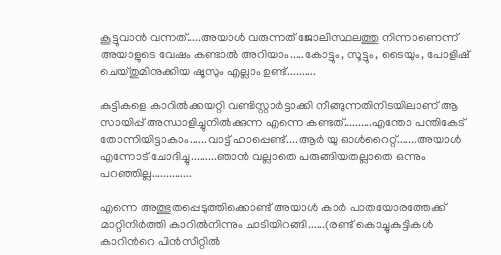കൂട്ടുവാന്‍ വന്നത്.....അയാള്‍ വരുന്നത് ജോലിസ്ഥലത്തു നിന്നാണെന്ന് അയാളുടെ വേഷം കണ്ടാല്‍ അറിയാം.....കോട്ടും, സൂട്ടും, ടൈയും, പോളിഷ് ചെയ്തുമിനുക്കിയ ഷൂസും എല്ലാം ഉണ്ട്..........

കുട്ടികളെ കാറില്‍ക്കയറ്റി വണ്ടിസ്റ്റാര്‍ട്ടാക്കി നീങ്ങുന്നതിനിടയിലാണ് ആ സായിപ്പ് അന്ധാളിച്ചുനില്‍ക്കുന്ന എന്നെ കണ്ടത്..........എന്തോ പന്തികേട് തോന്നിയിട്ടാകാം......വാട്ട്‌ ഹാപ്പെണ്ട്....ആര്‍ യു ഓള്‍റൈറ്റ്.......അയാള്‍ എന്നോട് ചോദിച്ചു.........ഞാന്‍ വല്ലാതെ പരുങ്ങിയതല്ലാതെ ഒന്നും പറഞ്ഞില്ല..............

എന്നെ അത്ഭുതപ്പെടുത്തിക്കൊണ്ട് അയാള്‍ കാര്‍ പാതയോരത്തേക്ക് മാറ്റിനിര്‍ത്തി കാറില്‍നിന്നും ചാടിയിറങ്ങി......(രണ്ട് കൊച്ചുകുട്ടികള്‍ കാറിന്‍റെ പിന്‍സീറ്റില്‍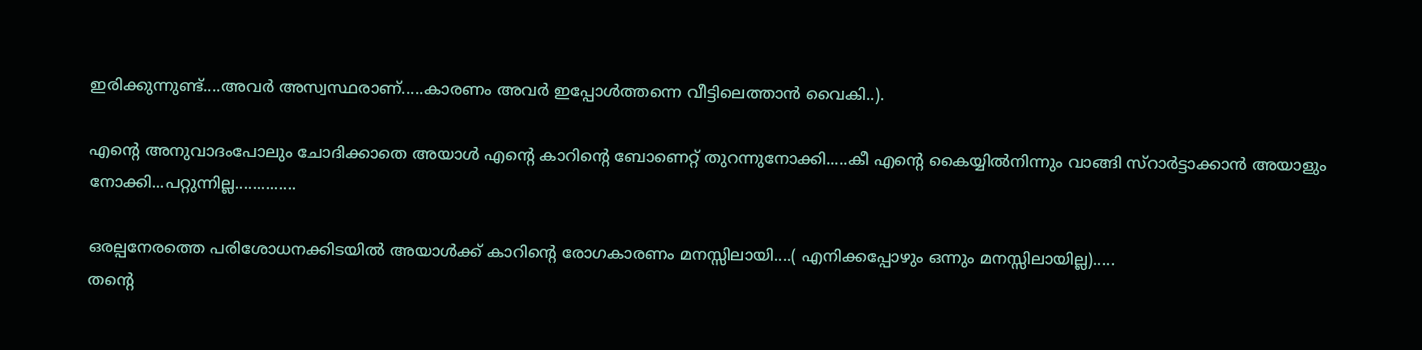ഇരിക്കുന്നുണ്ട്....അവര്‍ അസ്വസ്ഥരാണ്.....കാരണം അവര്‍ ഇപ്പോള്‍ത്തന്നെ വീട്ടിലെത്താന്‍ വൈകി..).

എന്‍റെ അനുവാദംപോലും ചോദിക്കാതെ അയാള്‍ എന്‍റെ കാറിന്‍റെ ബോണെറ്റ് തുറന്നുനോക്കി.....കീ എന്‍റെ കൈയ്യില്‍നിന്നും വാങ്ങി സ്റാര്‍ട്ടാക്കാന്‍ അയാളും നോക്കി...പറ്റുന്നില്ല..............

ഒരല്പനേരത്തെ പരിശോധനക്കിടയില്‍ അയാള്‍ക്ക്‌ കാറിന്‍റെ രോഗകാരണം മനസ്സിലായി....( എനിക്കപ്പോഴും ഒന്നും മനസ്സിലായില്ല).....
തന്‍റെ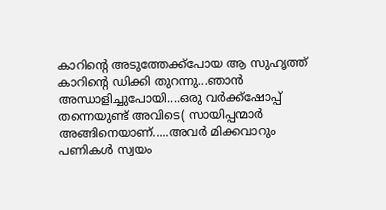കാറിന്‍റെ അടുത്തേക്ക്പോയ ആ സുഹൃത്ത്‌ കാറിന്‍റെ ഡിക്കി തുറന്നു...ഞാന്‍ അന്ധാളിച്ചുപോയി....ഒരു വര്‍ക്ക്‌ഷോപ്പ് തന്നെയുണ്ട് അവിടെ( സായിപ്പന്മാര്‍ അങ്ങിനെയാണ്.....അവര്‍ മിക്കവാറും പണികള്‍ സ്വയം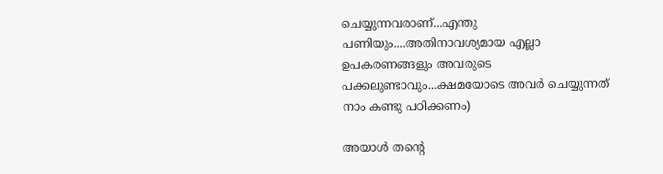ചെയ്യുന്നവരാണ്...എന്തു പണിയും....അതിനാവശ്യമായ എല്ലാ ഉപകരണങ്ങളും അവരുടെ പക്കലുണ്ടാവും...ക്ഷമയോടെ അവര്‍ ചെയ്യുന്നത് നാം കണ്ടു പഠിക്കണം)

അയാള്‍ തന്‍റെ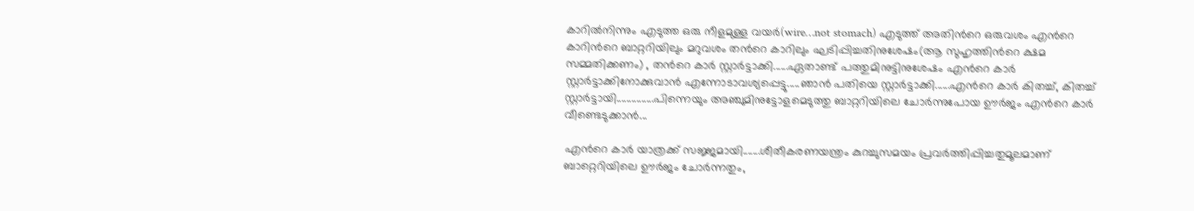കാറില്‍നിന്നും എടുത്ത ഒരു നീളമുള്ള വയര്‍(wire…not stomach) എടുത്ത് അതിന്‍റെ ഒരുവശം എന്‍റെ കാറിന്‍റെ ബാറ്ററിയിലും മറുവശം തന്‍റെ കാറിലും ഘടിപ്പിച്ചതിനുശേഷം(ആ സുഹൃത്തിന്‍റെ ക്ഷമ സമ്മതിക്കണം) , തന്‍റെ കാര്‍ സ്റ്റാര്‍ട്ടാക്കി......ഏതാണ്ട് പത്തുമിനുട്ടിനുശേഷം എന്‍റെ കാര്‍ സ്റ്റാര്‍ട്ടാക്കിനോക്കുവാന്‍ എന്നോടാവശ്യപ്പെട്ടു.....ഞാന്‍ പതിയെ സ്റ്റാര്‍ട്ടാക്കി......എന്‍റെ കാര്‍ കിതച്ച്, കിതച്ച് സ്റ്റാര്‍ട്ടായി...............പിന്നെയും അഞ്ചുമിനുട്ടോളമെടുത്തു ബാറ്ററിയിലെ ചോര്‍ന്നുപോയ ഊര്‍ജം എന്‍റെ കാര്‍ വീണ്ടെടുക്കാന്‍...

എന്‍റെ കാര്‍ യാത്രക്ക് സജ്ജമായി.......ശീതീകരണയന്ത്രം കുറച്ചുസമയം പ്രവര്‍ത്തിപ്പിച്ചതുമൂലമാണ് ബാറ്റെറിയിലെ ഊര്‍ജം ചോര്‍ന്നതും,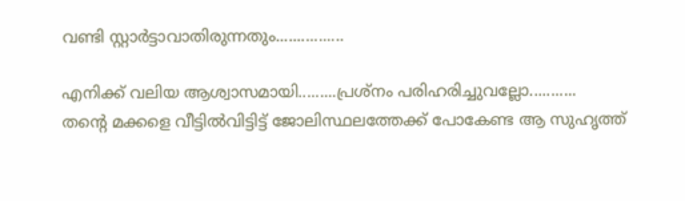വണ്ടി സ്റ്റാര്‍ട്ടാവാതിരുന്നതും................

എനിക്ക് വലിയ ആശ്വാസമായി.........പ്രശ്നം പരിഹരിച്ചുവല്ലോ...........
തന്‍റെ മക്കളെ വീട്ടില്‍വിട്ടിട്ട് ജോലിസ്ഥലത്തേക്ക് പോകേണ്ട ആ സുഹൃത്ത്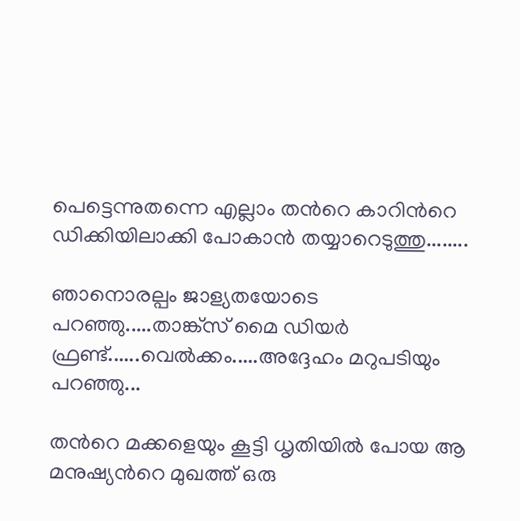പെട്ടെന്നുതന്നെ എല്ലാം തന്‍റെ കാറിന്‍റെ ഡിക്കിയിലാക്കി പോകാന്‍ തയ്യാറെടുത്തു........

ഞാനൊരല്പം ജാള്യതയോടെ പറഞ്ഞു.....താങ്ക്സ് മൈ ഡിയര്‍ ഫ്രണ്ട്......വെല്‍ക്കം.....അദ്ദേഹം മറുപടിയും പറഞ്ഞു...

തന്‍റെ മക്കളെയും കൂട്ടി ധൃതിയില്‍ പോയ ആ മനുഷ്യന്‍റെ മുഖത്ത് ഒരു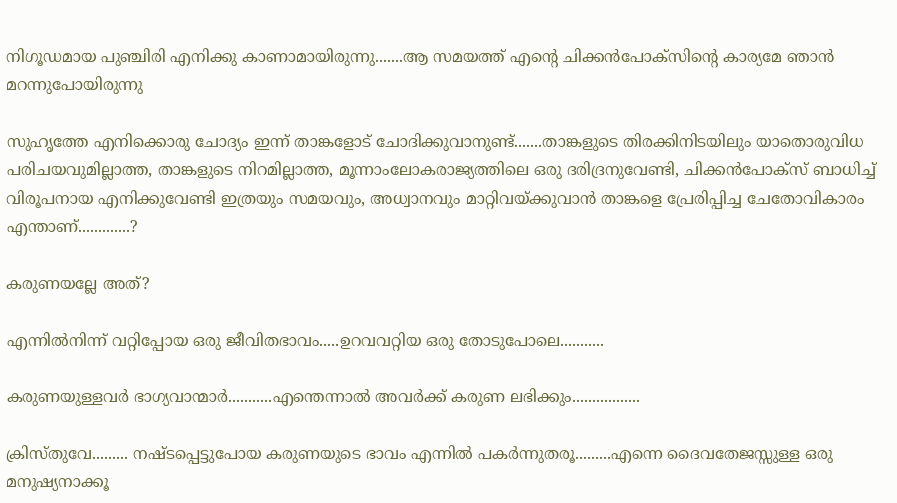നിഗൂഡമായ പുഞ്ചിരി എനിക്കു കാണാമായിരുന്നു.......ആ സമയത്ത് എന്‍റെ ചിക്കന്‍പോക്‌സിന്‍റെ കാര്യമേ ഞാന്‍ മറന്നുപോയിരുന്നു

സുഹൃത്തേ എനിക്കൊരു ചോദ്യം ഇന്ന് താങ്കളോട് ചോദിക്കുവാനുണ്ട്.......താങ്കളുടെ തിരക്കിനിടയിലും യാതൊരുവിധ പരിചയവുമില്ലാത്ത, താങ്കളുടെ നിറമില്ലാത്ത, മൂന്നാംലോകരാജ്യത്തിലെ ഒരു ദരിദ്രനുവേണ്ടി, ചിക്കന്‍പോക്സ് ബാധിച്ച് വിരൂപനായ എനിക്കുവേണ്ടി ഇത്രയും സമയവും, അധ്വാനവും മാറ്റിവയ്ക്കുവാന്‍ താങ്കളെ പ്രേരിപ്പിച്ച ചേതോവികാരം എന്താണ്.............?

കരുണയല്ലേ അത്?

എന്നില്‍നിന്ന് വറ്റിപ്പോയ ഒരു ജീവിതഭാവം.....ഉറവവറ്റിയ ഒരു തോടുപോലെ...........

കരുണയുള്ളവര്‍ ഭാഗ്യവാന്മാര്‍...........എന്തെന്നാല്‍ അവര്‍ക്ക് കരുണ ലഭിക്കും.................

ക്രിസ്തുവേ......... നഷ്ടപ്പെട്ടുപോയ കരുണയുടെ ഭാവം എന്നില്‍ പകര്‍ന്നുതരൂ.........എന്നെ ദൈവതേജസ്സുള്ള ഒരു മനുഷ്യനാക്കൂ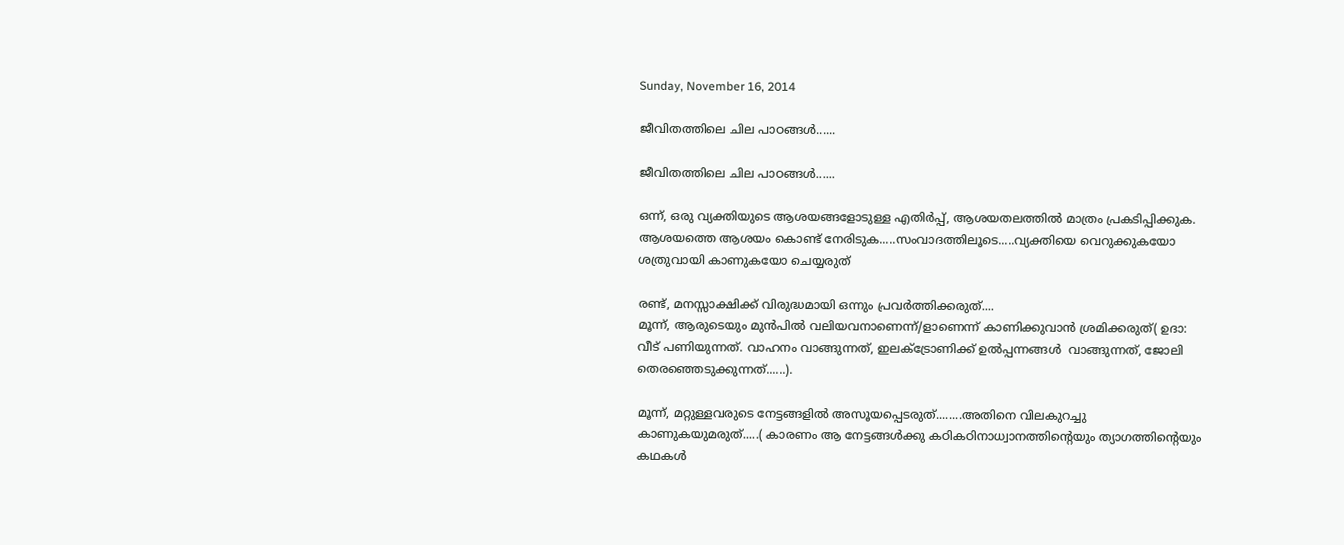Sunday, November 16, 2014

ജീവിതത്തിലെ ചില പാഠങ്ങള്‍......

ജീവിതത്തിലെ ചില പാഠങ്ങള്‍......

ഒന്ന്, ഒരു വ്യക്തിയുടെ ആശയങ്ങളോടുള്ള എതിര്‍പ്പ്, ആശയതലത്തില്‍ മാത്രം പ്രകടിപ്പിക്കുക. ആശയത്തെ ആശയം കൊണ്ട് നേരിടുക.....സംവാദത്തിലൂടെ.....വ്യക്തിയെ വെറുക്കുകയോ ശത്രുവായി കാണുകയോ ചെയ്യരുത്

രണ്ട്, മനസ്സാക്ഷിക്ക് വിരുദ്ധമായി ഒന്നും പ്രവര്‍ത്തിക്കരുത്....
മൂന്ന്, ആരുടെയും മുന്‍പില്‍ വലിയവനാണെന്ന്/ളാണെന്ന് കാണിക്കുവാന്‍ ശ്രമിക്കരുത്( ഉദാ: വീട് പണിയുന്നത്. വാഹനം വാങ്ങുന്നത്, ഇലക്ട്രോണിക്ക് ഉല്‍പ്പന്നങ്ങള്‍  വാങ്ങുന്നത്, ജോലി തെരഞ്ഞെടുക്കുന്നത്......).

മൂന്ന്, മറ്റുള്ളവരുടെ നേട്ടങ്ങളില്‍ അസൂയപ്പെടരുത്........അതിനെ വിലകുറച്ചു കാണുകയുമരുത്.....( കാരണം ആ നേട്ടങ്ങള്‍ക്കു കഠികഠിനാധ്വാനത്തിന്‍റെയും ത്യാഗത്തിന്‍റെയും കഥകള്‍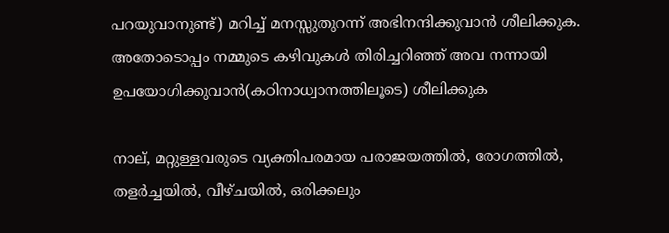പറയുവാനുണ്ട്) മറിച്ച് മനസ്സുതുറന്ന്‌ അഭിനന്ദിക്കുവാന്‍ ശീലിക്കുക. അതോടൊപ്പം നമ്മുടെ കഴിവുകള്‍ തിരിച്ചറിഞ്ഞ് അവ നന്നായി ഉപയോഗിക്കുവാന്‍(കഠിനാധ്വാനത്തിലൂടെ) ശീലിക്കുക

നാല്, മറ്റുള്ളവരുടെ വ്യക്തിപരമായ പരാജയത്തില്‍, രോഗത്തില്‍, തളര്‍ച്ചയില്‍, വീഴ്ചയില്‍, ഒരിക്കലും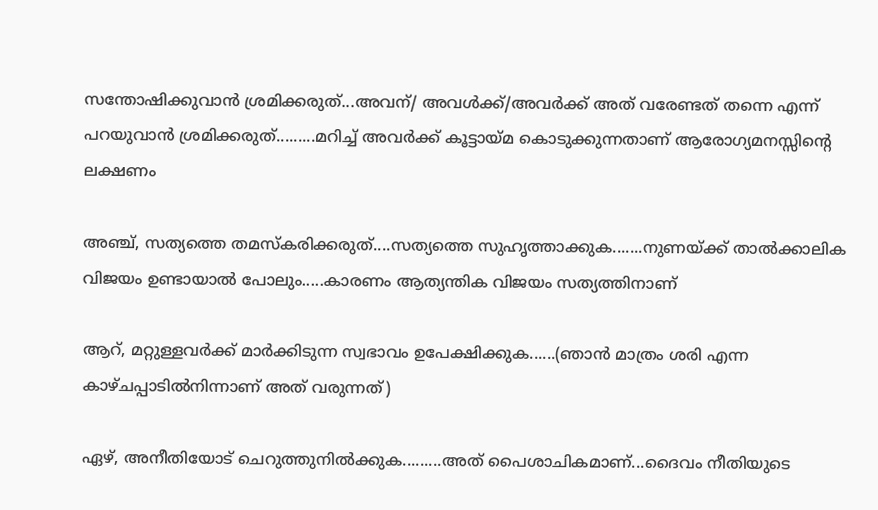സന്തോഷിക്കുവാന്‍ ശ്രമിക്കരുത്...അവന്/ അവള്‍ക്ക്‌/അവര്‍ക്ക് അത് വരേണ്ടത് തന്നെ എന്ന് പറയുവാന്‍ ശ്രമിക്കരുത്.........മറിച്ച് അവര്‍ക്ക് കൂട്ടായ്മ കൊടുക്കുന്നതാണ് ആരോഗ്യമനസ്സിന്‍റെ ലക്ഷണം

അഞ്ച്, സത്യത്തെ തമസ്കരിക്കരുത്....സത്യത്തെ സുഹൃത്താക്കുക.......നുണയ്ക്ക് താല്‍ക്കാലിക വിജയം ഉണ്ടായാല്‍ പോലും.....കാരണം ആത്യന്തിക വിജയം സത്യത്തിനാണ്

ആറ്, മറ്റുള്ളവര്‍ക്ക്‌ മാര്‍ക്കിടുന്ന സ്വഭാവം ഉപേക്ഷിക്കുക......(ഞാന്‍ മാത്രം ശരി എന്ന കാഴ്ചപ്പാടില്‍നിന്നാണ് അത് വരുന്നത്)

ഏഴ്, അനീതിയോട് ചെറുത്തുനില്‍ക്കുക.........അത് പൈശാചികമാണ്...ദൈവം നീതിയുടെ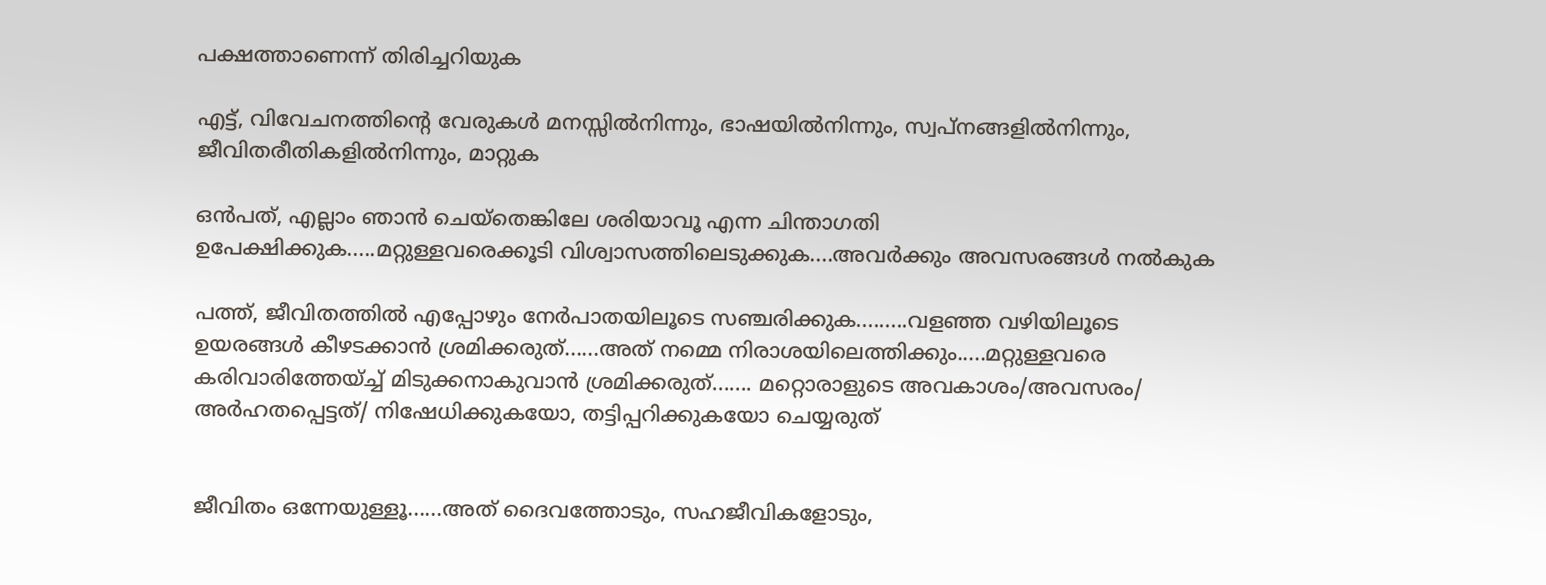പക്ഷത്താണെന്ന് തിരിച്ചറിയുക

എട്ട്, വിവേചനത്തിന്‍റെ വേരുകള്‍ മനസ്സില്‍നിന്നും, ഭാഷയില്‍നിന്നും, സ്വപ്നങ്ങളില്‍നിന്നും, ജീവിതരീതികളില്‍നിന്നും, മാറ്റുക

ഒന്‍പത്, എല്ലാം ഞാന്‍ ചെയ്തെങ്കിലേ ശരിയാവൂ എന്ന ചിന്താഗതി ഉപേക്ഷിക്കുക.....മറ്റുള്ളവരെക്കൂടി വിശ്വാസത്തിലെടുക്കുക....അവര്‍ക്കും അവസരങ്ങള്‍ നല്‍കുക

പത്ത്, ജീവിതത്തില്‍ എപ്പോഴും നേര്‍പാതയിലൂടെ സഞ്ചരിക്കുക.........വളഞ്ഞ വഴിയിലൂടെ ഉയരങ്ങള്‍ കീഴടക്കാന്‍ ശ്രമിക്കരുത്......അത് നമ്മെ നിരാശയിലെത്തിക്കും.....മറ്റുള്ളവരെ കരിവാരിത്തേയ്ച്ച് മിടുക്കനാകുവാന്‍ ശ്രമിക്കരുത്....... മറ്റൊരാളുടെ അവകാശം/അവസരം/ അര്‍ഹതപ്പെട്ടത്/ നിഷേധിക്കുകയോ, തട്ടിപ്പറിക്കുകയോ ചെയ്യരുത്


ജീവിതം ഒന്നേയുള്ളൂ......അത് ദൈവത്തോടും, സഹജീവികളോടും,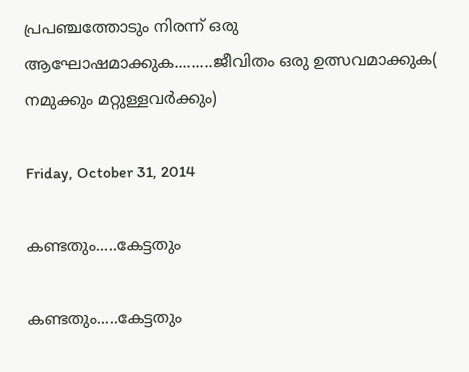പ്രപഞ്ചത്തോടും നിരന്ന് ഒരു ആഘോഷമാക്കുക.........ജീവിതം ഒരു ഉത്സവമാക്കുക( നമുക്കും മറ്റുള്ളവര്‍ക്കും)

Friday, October 31, 2014

കണ്ടതും.....കേട്ടതും

കണ്ടതും.....കേട്ടതും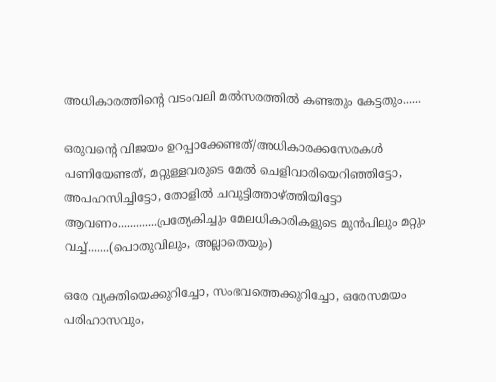അധികാരത്തിന്‍റെ വടംവലി മല്‍സരത്തില്‍ കണ്ടതും കേട്ടതും......

ഒരുവന്‍റെ വിജയം ഉറപ്പാക്കേണ്ടത്/അധികാരക്കസേരകള്‍ പണിയേണ്ടത്, മറ്റുള്ളവരുടെ മേല്‍ ചെളിവാരിയെറിഞ്ഞിട്ടോ, അപഹസിച്ചിട്ടോ, തോളില്‍ ചവുട്ടിത്താഴ്ത്തിയിട്ടോ ആവണം.............പ്രത്യേകിച്ചും മേലധികാരികളുടെ മുന്‍പിലും മറ്റും വച്ച്.......(പൊതുവിലും, അല്ലാതെയും)

ഒരേ വ്യക്തിയെക്കുറിച്ചോ, സംഭവത്തെക്കുറിച്ചോ, ഒരേസമയം പരിഹാസവും,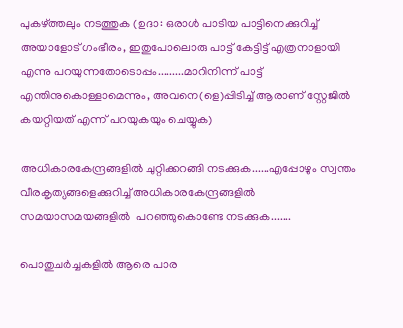പുകഴ്ത്തലും നടത്തുക (ഉദാ: ഒരാള്‍ പാടിയ പാട്ടിനെക്കുറിച്ച് അയാളോട് ഗംഭീരം, ഇതുപോലൊരു പാട്ട് കേട്ടിട്ട് എത്രനാളായി എന്നു പറയുന്നതോടൊപ്പം.........മാറിനിന്ന് പാട്ട് എന്തിനുകൊള്ളാമെന്നും, അവനെ(ളെ)പ്പിടിച്ച് ആരാണ് സ്റ്റേജില്‍ കയറ്റിയത് എന്ന് പറയുകയും ചെയ്യുക)

അധികാരകേന്ദ്രങ്ങളില്‍ ചുറ്റിക്കറങ്ങി നടക്കുക......എപ്പോഴും സ്വന്തം വീരകൃത്യങ്ങളെക്കുറിച്ച് അധികാരകേന്ദ്രങ്ങളില്‍ സമയാസമയങ്ങളില്‍  പറഞ്ഞുകൊണ്ടേ നടക്കുക.......

പൊതുചര്‍ച്ചകളില്‍ ആരെ പാര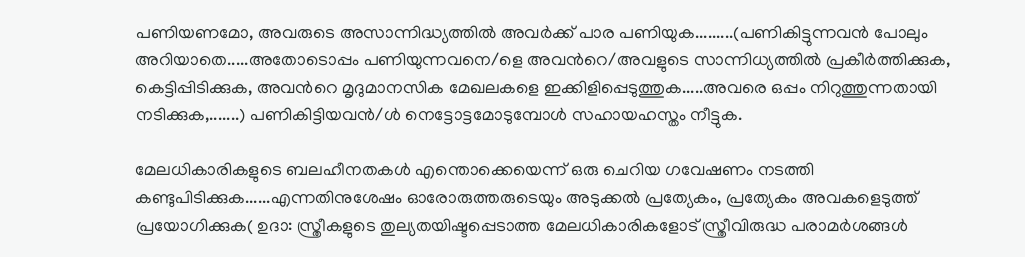പണിയണമോ, അവരുടെ അസാന്നിദ്ധ്യത്തില്‍ അവര്‍ക്ക് പാര പണിയുക.........(പണികിട്ടുന്നവന്‍ പോലും അറിയാതെ.....അതോടൊപ്പം പണിയുന്നവനെ/ളെ അവന്‍റെ/അവളുടെ സാന്നിധ്യത്തില്‍ പ്രകീര്‍ത്തിക്കുക, കെട്ടിപ്പിടിക്കുക, അവന്‍റെ മൃദുമാനസിക മേഖലകളെ ഇക്കിളിപ്പെടുത്തുക.....അവരെ ഒപ്പം നിറുത്തുന്നതായി നടിക്കുക,.......) പണികിട്ടിയവന്‍/ള്‍ നെട്ടോട്ടമോടുമ്പോള്‍ സഹായഹസ്തം നീട്ടുക.

മേലധികാരികളുടെ ബലഹീനതകള്‍ എന്തൊക്കെയെന്ന് ഒരു ചെറിയ ഗവേഷണം നടത്തി കണ്ടുപിടിക്കുക......എന്നതിനുശേഷം ഓരോരുത്തരുടെയും അടുക്കല്‍ പ്രത്യേകം, പ്രത്യേകം അവകളെടുത്ത് പ്രയോഗിക്കുക( ഉദാ: സ്ത്രീകളുടെ തുല്യതയിഷ്ടപ്പെടാത്ത മേലധികാരികളോട് സ്ത്രീവിരുദ്ധ പരാമര്‍ശങ്ങള്‍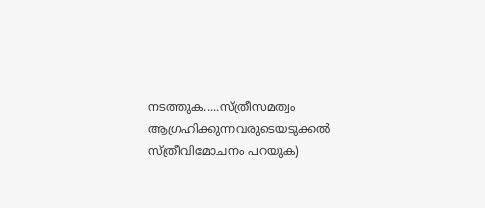നടത്തുക.....സ്ത്രീസമത്വം ആഗ്രഹിക്കുന്നവരുടെയടുക്കല്‍ സ്ത്രീവിമോചനം പറയുക)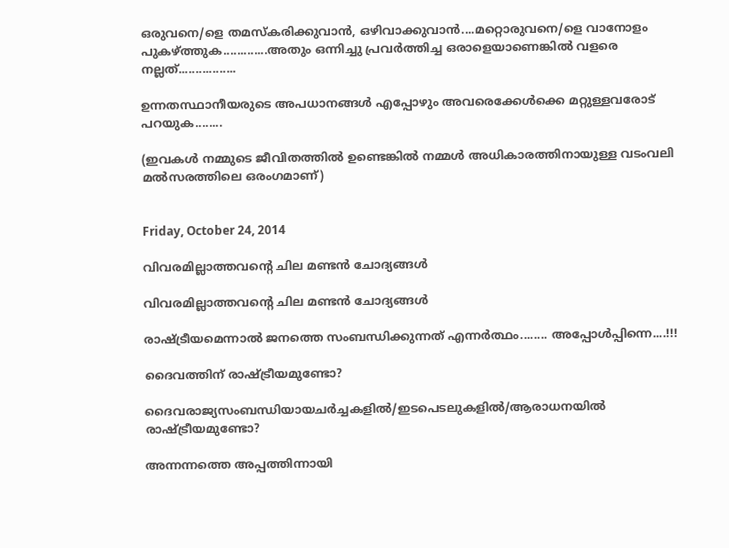ഒരുവനെ/ളെ തമസ്കരിക്കുവാന്‍, ഒഴിവാക്കുവാന്‍....മറ്റൊരുവനെ/ളെ വാനോളം പുകഴ്ത്തുക.............അതും ഒന്നിച്ചു പ്രവര്‍ത്തിച്ച ഒരാളെയാണെങ്കില്‍ വളരെ നല്ലത്.................

ഉന്നതസ്ഥാനീയരുടെ അപധാനങ്ങള്‍ എപ്പോഴും അവരെക്കേള്‍ക്കെ മറ്റുള്ളവരോട് പറയുക........

(ഇവകള്‍ നമ്മുടെ ജീവിതത്തില്‍ ഉണ്ടെങ്കില്‍ നമ്മള്‍ അധികാരത്തിനായുള്ള വടംവലി മല്‍സരത്തിലെ ഒരംഗമാണ്)


Friday, October 24, 2014

വിവരമില്ലാത്തവന്‍റെ ചില മണ്ടന്‍ ചോദ്യങ്ങള്‍

വിവരമില്ലാത്തവന്‍റെ ചില മണ്ടന്‍ ചോദ്യങ്ങള്‍

രാഷ്ട്രീയമെന്നാല്‍ ജനത്തെ സംബന്ധിക്കുന്നത് എന്നര്‍ത്ഥം........ അപ്പോള്‍പ്പിന്നെ....!!!

ദൈവത്തിന് രാഷ്ട്രീയമുണ്ടോ?

ദൈവരാജ്യസംബന്ധിയായചര്‍ച്ചകളില്‍/ഇടപെടലുകളില്‍/ആരാധനയില്‍ രാഷ്ട്രീയമുണ്ടോ?

അന്നന്നത്തെ അപ്പത്തിന്നായി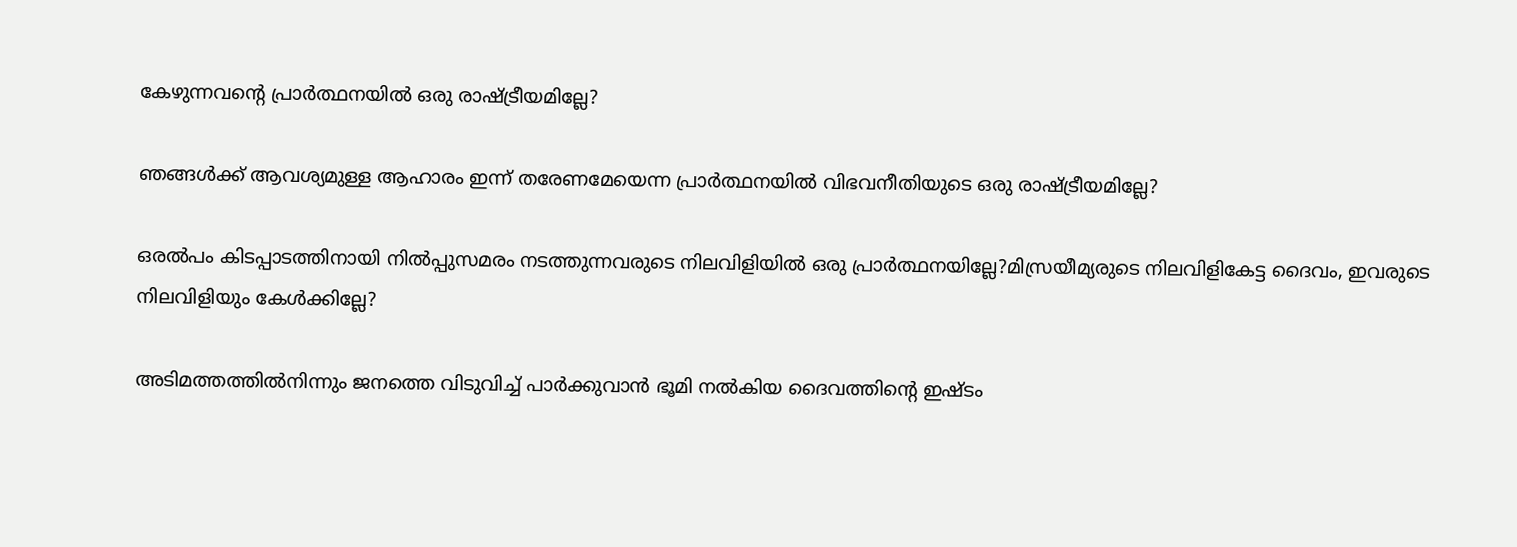കേഴുന്നവന്‍റെ പ്രാര്‍ത്ഥനയില്‍ ഒരു രാഷ്ട്രീയമില്ലേ?

ഞങ്ങള്‍ക്ക് ആവശ്യമുള്ള ആഹാരം ഇന്ന് തരേണമേയെന്ന പ്രാര്‍ത്ഥനയില്‍ വിഭവനീതിയുടെ ഒരു രാഷ്ട്രീയമില്ലേ?

ഒരല്‍പം കിടപ്പാടത്തിനായി നില്‍പ്പുസമരം നടത്തുന്നവരുടെ നിലവിളിയില്‍ ഒരു പ്രാര്‍ത്ഥനയില്ലേ?മിസ്രയീമ്യരുടെ നിലവിളികേട്ട ദൈവം, ഇവരുടെ നിലവിളിയും കേള്‍ക്കില്ലേ?

അടിമത്തത്തില്‍നിന്നും ജനത്തെ വിടുവിച്ച് പാര്‍ക്കുവാന്‍ ഭൂമി നല്‍കിയ ദൈവത്തിന്‍റെ ഇഷ്ടം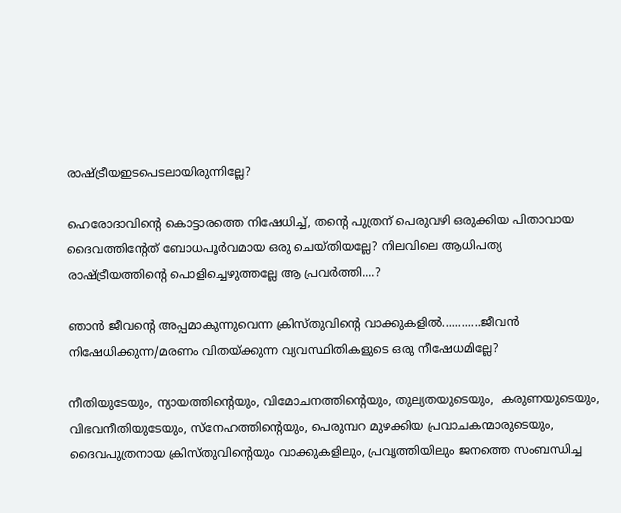രാഷ്ട്രീയഇടപെടലായിരുന്നില്ലേ?

ഹെരോദാവിന്‍റെ കൊട്ടാരത്തെ നിഷേധിച്ച്, തന്‍റെ പുത്രന് പെരുവഴി ഒരുക്കിയ പിതാവായ ദൈവത്തിന്‍റേത് ബോധപൂര്‍വമായ ഒരു ചെയ്തിയല്ലേ? നിലവിലെ ആധിപത്യ രാഷ്ട്രീയത്തിന്‍റെ പൊളിച്ചെഴുത്തല്ലേ ആ പ്രവര്‍ത്തി....?

ഞാന്‍ ജീവന്‍റെ അപ്പമാകുന്നുവെന്ന ക്രിസ്തുവിന്‍റെ വാക്കുകളില്‍............ജീവന്‍ നിഷേധിക്കുന്ന/മരണം വിതയ്ക്കുന്ന വ്യവസ്ഥിതികളുടെ ഒരു നീഷേധമില്ലേ?

നീതിയുടേയും, ന്യായത്തിന്‍റെയും, വിമോചനത്തിന്‍റെയും, തുല്യതയുടെയും,  കരുണയുടെയും, വിഭവനീതിയുടേയും, സ്നേഹത്തിന്‍റെയും, പെരുമ്പറ മുഴക്കിയ പ്രവാചകന്മാരുടെയും, ദൈവപുത്രനായ ക്രിസ്തുവിന്‍റെയും വാക്കുകളിലും, പ്രവൃത്തിയിലും ജനത്തെ സംബന്ധിച്ച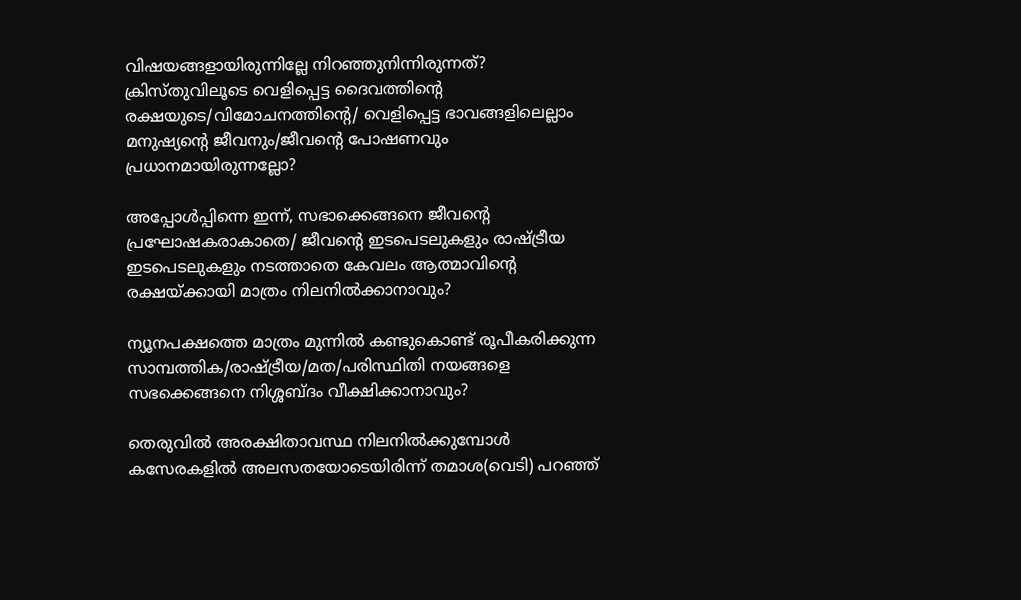വിഷയങ്ങളായിരുന്നില്ലേ നിറഞ്ഞുനിന്നിരുന്നത്?
ക്രിസ്തുവിലൂടെ വെളിപ്പെട്ട ദൈവത്തിന്‍റെ രക്ഷയുടെ/വിമോചനത്തിന്‍റെ/ വെളിപ്പെട്ട ഭാവങ്ങളിലെല്ലാം മനുഷ്യന്‍റെ ജീവനും/ജീവന്‍റെ പോഷണവും പ്രധാനമായിരുന്നല്ലോ?

അപ്പോള്‍പ്പിന്നെ ഇന്ന്, സഭാക്കെങ്ങനെ ജീവന്‍റെ പ്രഘോഷകരാകാതെ/ ജീവന്‍റെ ഇടപെടലുകളും രാഷ്ട്രീയ ഇടപെടലുകളും നടത്താതെ കേവലം ആത്മാവിന്‍റെ രക്ഷയ്ക്കായി മാത്രം നിലനില്‍ക്കാനാവും?

ന്യൂനപക്ഷത്തെ മാത്രം മുന്നില്‍ കണ്ടുകൊണ്ട് രൂപീകരിക്കുന്ന സാമ്പത്തിക/രാഷ്ട്രീയ/മത/പരിസ്ഥിതി നയങ്ങളെ സഭക്കെങ്ങനെ നിശ്ശബ്ദം വീക്ഷിക്കാനാവും?

തെരുവില്‍ അരക്ഷിതാവസ്ഥ നിലനില്‍ക്കുമ്പോള്‍ കസേരകളില്‍ അലസതയോടെയിരിന്ന്‍ തമാശ(വെടി) പറഞ്ഞ്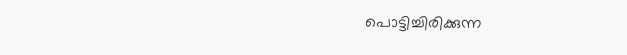പൊട്ടിച്ചിരിക്കുന്ന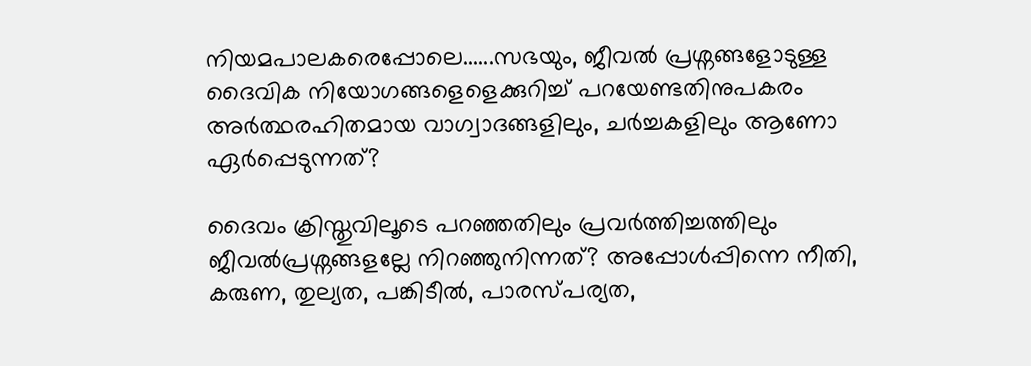നിയമപാലകരെപ്പോലെ......സഭയും, ജീവല്‍ പ്രശ്നങ്ങളോടുള്ള ദൈവിക നിയോഗങ്ങളെളെക്കുറിച്ച് പറയേണ്ടതിനുപകരം അര്‍ത്ഥരഹിതമായ വാഗ്വാദങ്ങളിലും, ചര്‍ച്ചകളിലും ആണോ ഏര്‍പ്പെടുന്നത്?

ദൈവം ക്രിസ്തുവിലൂടെ പറഞ്ഞതിലും പ്രവര്‍ത്തിച്ചത്തിലും ജീവല്‍പ്രശ്നങ്ങളല്ലേ നിറഞ്ഞുനിന്നത്? അപ്പോള്‍പ്പിന്നെ നീതി, കരുണ, തുല്യത, പങ്കിടീല്‍, പാരസ്പര്യത,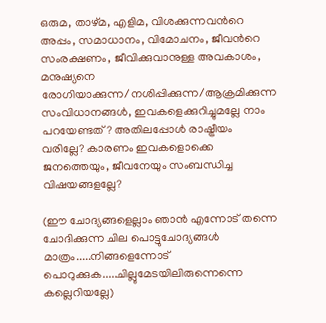ഒരുമ, താഴ്മ, എളിമ, വിശക്കുന്നവന്‍റെ അപ്പം, സമാധാനം, വിമോചനം, ജീവന്‍റെ സംരക്ഷണം, ജീവിക്കുവാനുള്ള അവകാശം, മനുഷ്യനെ രോഗിയാക്കുന്ന/നശിപ്പിക്കുന്ന/ആക്രമിക്കുന്ന സംവിധാനങ്ങള്‍, ഇവകളെക്കുറിച്ചുമല്ലേ നാം പറയേണ്ടത്? അതിലപ്പോള്‍ രാഷ്ട്രീയം വരില്ലേ? കാരണം ഇവകളൊക്കെ ജനത്തെയും, ജീവനേയും സംബന്ധിച്ച വിഷയങ്ങളല്ലേ?

(ഈ ചോദ്യങ്ങളെല്ലാം ഞാന്‍ എന്നോട് തന്നെ ചോദിക്കുന്ന ചില പൊട്ടുചോദ്യങ്ങള്‍ മാത്രം.....നിങ്ങളെന്നോട് പൊറുക്കുക.....ചില്ലുമേടയിലിരുന്നെന്നെ കല്ലെറിയല്ലേ)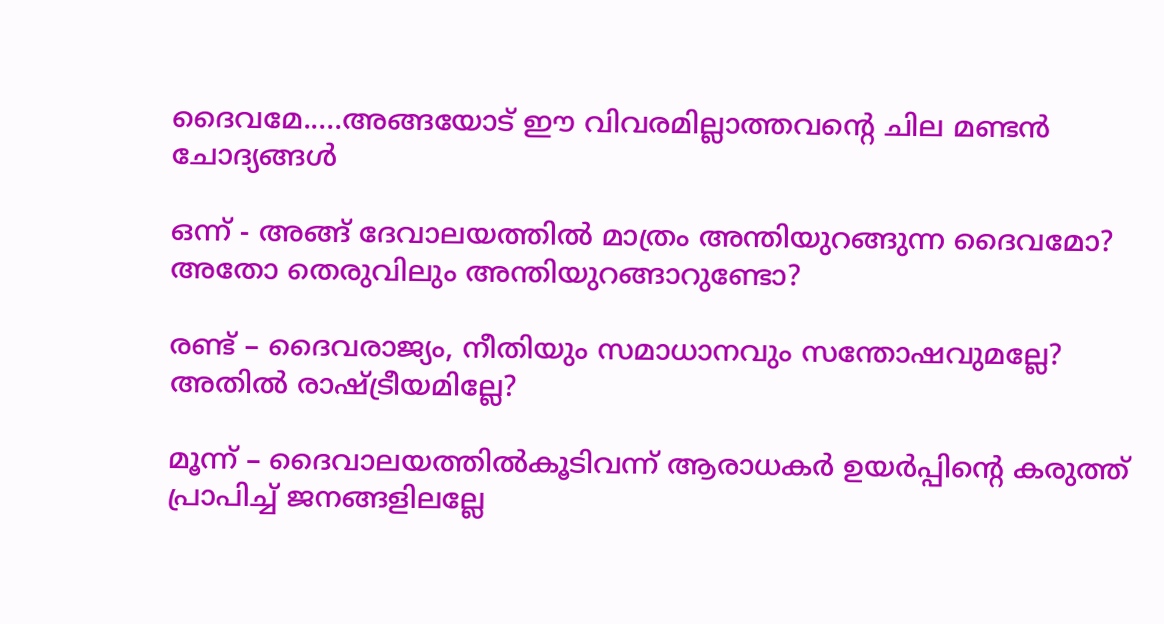ദൈവമേ.....അങ്ങയോട്‌ ഈ വിവരമില്ലാത്തവന്‍റെ ചില മണ്ടന്‍ ചോദ്യങ്ങള്‍

ഒന്ന് - അങ്ങ് ദേവാലയത്തില്‍ മാത്രം അന്തിയുറങ്ങുന്ന ദൈവമോ? അതോ തെരുവിലും അന്തിയുറങ്ങാറുണ്ടോ?

രണ്ട് – ദൈവരാജ്യം, നീതിയും സമാധാനവും സന്തോഷവുമല്ലേ? അതില്‍ രാഷ്ട്രീയമില്ലേ?

മൂന്ന് – ദൈവാലയത്തില്‍കൂടിവന്ന് ആരാധകര്‍ ഉയര്‍പ്പിന്‍റെ കരുത്ത്‌ പ്രാപിച്ച് ജനങ്ങളിലല്ലേ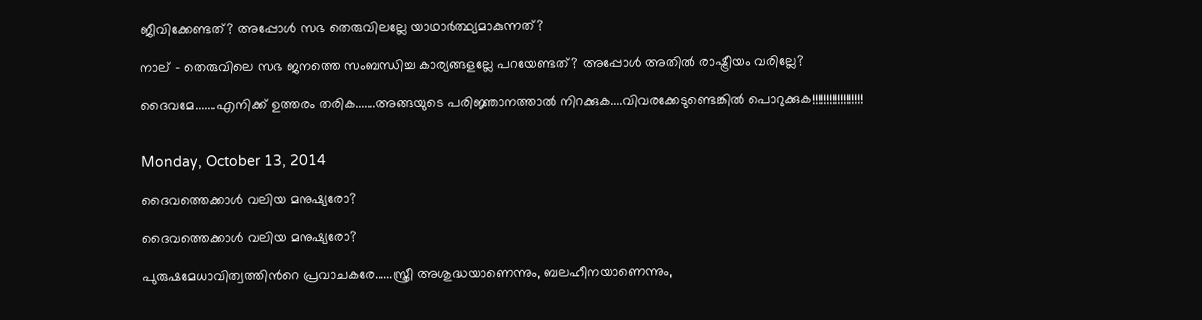ജീവിക്കേണ്ടത്? അപ്പോള്‍ സഭ തെരുവിലല്ലേ യാഥാര്‍ത്ഥ്യമാകുന്നത്?

നാല് – തെരുവിലെ സഭ ജനത്തെ സംബന്ധിച്ച കാര്യങ്ങളല്ലേ പറയേണ്ടത്? അപ്പോള്‍ അതില്‍ രാഷ്ട്രീയം വരില്ലേ?

ദൈവമേ.......എനിക്ക് ഉത്തരം തരിക.......അങ്ങയുടെ പരിജ്ഞാനത്താല്‍ നിറക്കുക....വിവരക്കേടുണ്ടെങ്കില്‍ പൊറുക്കുക!!!!!!!!!!!!!!!!!!


Monday, October 13, 2014

ദൈവത്തെക്കാള്‍ വലിയ മനുഷ്യരോ?

ദൈവത്തെക്കാള്‍ വലിയ മനുഷ്യരോ?

പുരുഷമേധാവിത്വത്തിന്‍റെ പ്രവാചകരേ......സ്ത്രീ അശുദ്ധയാണെന്നും, ബലഹീനയാണെന്നും,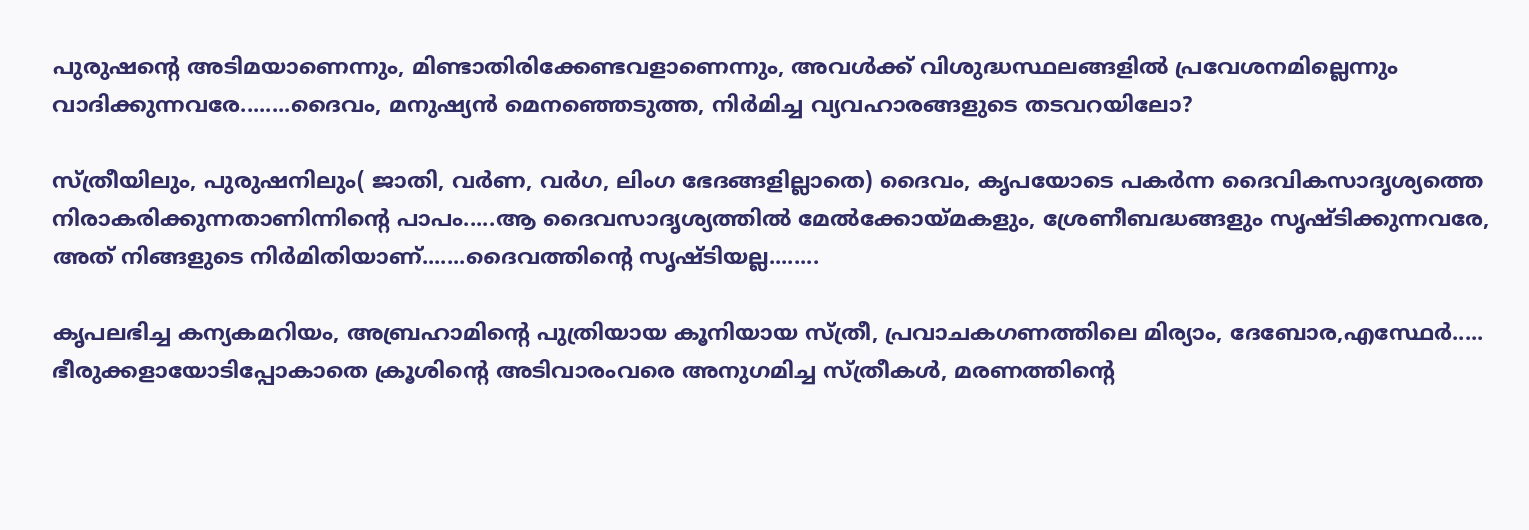പുരുഷന്‍റെ അടിമയാണെന്നും, മിണ്ടാതിരിക്കേണ്ടവളാണെന്നും, അവള്‍ക്ക് വിശുദ്ധസ്ഥലങ്ങളില്‍ പ്രവേശനമില്ലെന്നും വാദിക്കുന്നവരേ........ദൈവം, മനുഷ്യന്‍ മെനഞ്ഞെടുത്ത, നിര്‍മിച്ച വ്യവഹാരങ്ങളുടെ തടവറയിലോ?

സ്ത്രീയിലും, പുരുഷനിലും( ജാതി, വര്‍ണ, വര്‍ഗ, ലിംഗ ഭേദങ്ങളില്ലാതെ) ദൈവം, കൃപയോടെ പകര്‍ന്ന ദൈവികസാദൃശ്യത്തെ നിരാകരിക്കുന്നതാണിന്നിന്‍റെ പാപം.....ആ ദൈവസാദൃശ്യത്തില്‍ മേല്‍ക്കോയ്മകളും, ശ്രേണീബദ്ധങ്ങളും സൃഷ്ടിക്കുന്നവരേ, അത് നിങ്ങളുടെ നിര്‍മിതിയാണ്.......ദൈവത്തിന്‍റെ സൃഷ്ടിയല്ല........

കൃപലഭിച്ച കന്യകമറിയം, അബ്രഹാമിന്‍റെ പുത്രിയായ കൂനിയായ സ്ത്രീ, പ്രവാചകഗണത്തിലെ മിര്യാം, ദേബോര,എസ്ഥേര്‍..... ഭീരുക്കളായോടിപ്പോകാതെ ക്രൂശിന്‍റെ അടിവാരംവരെ അനുഗമിച്ച സ്ത്രീകള്‍, മരണത്തിന്‍റെ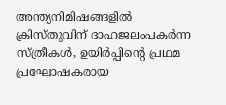അന്ത്യനിമിഷങ്ങളില്‍ ക്രിസ്തുവിന് ദാഹജലംപകര്‍ന്ന സ്ത്രീകള്‍, ഉയിര്‍പ്പിന്‍റെ പ്രഥമ പ്രഘോഷകരായ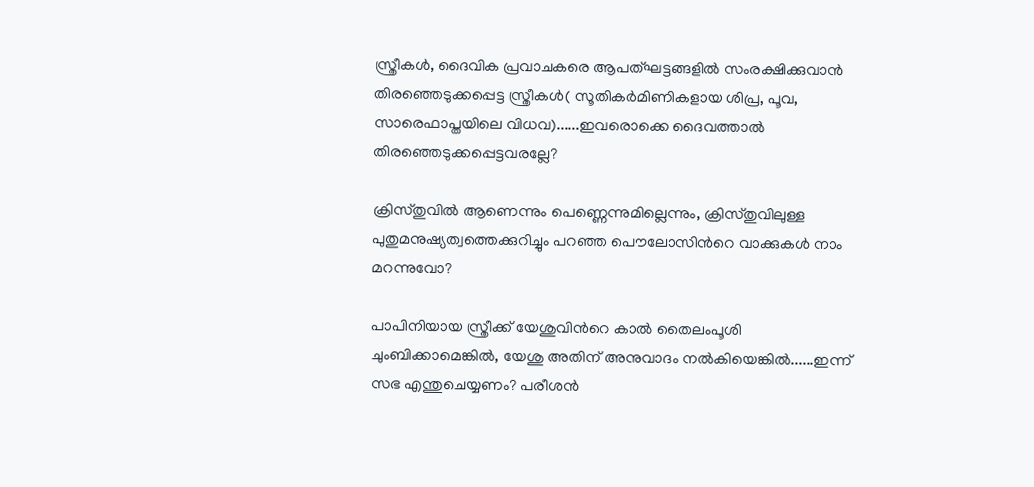സ്ത്രീകള്‍, ദൈവിക പ്രവാചകരെ ആപത്ഘട്ടങ്ങളില്‍ സംരക്ഷിക്കുവാന്‍ തിരഞ്ഞെടുക്കപ്പെട്ട സ്ത്രീകള്‍( സൂതികര്‍മിണികളായ ശിപ്ര, പൂവ, സാരെഫാപ്തയിലെ വിധവ)......ഇവരൊക്കെ ദൈവത്താല്‍ തിരഞ്ഞെടുക്കപ്പെട്ടവരല്ലേ?

ക്രിസ്തുവില്‍ ആണെന്നും പെണ്ണെന്നുമില്ലെന്നും, ക്രിസ്തുവിലുള്ള പുതുമനുഷ്യത്വത്തെക്കുറിച്ചും പറഞ്ഞ പൌലോസിന്‍റെ വാക്കുകള്‍ നാം മറന്നുവോ?

പാപിനിയായ സ്ത്രീക്ക് യേശുവിന്‍റെ കാല്‍ തൈലംപൂശി ചുംബിക്കാമെങ്കില്‍, യേശു അതിന് അനുവാദം നല്‍കിയെങ്കില്‍......ഇന്ന് സഭ എന്തുചെയ്യണം? പരീശന്‍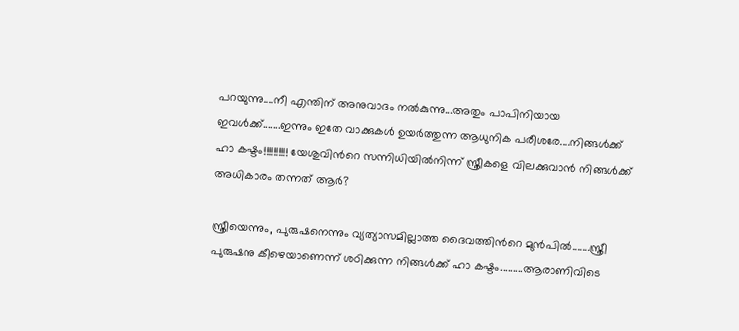പറയുന്നു....നീ എന്തിന് അനുവാദം നല്‍കുന്നു...അതും പാപിനിയായ ഇവള്‍ക്ക്.......ഇന്നും ഇതേ വാക്കുകള്‍ ഉയര്‍ത്തുന്ന ആധുനിക പരീശരേ....നിങ്ങള്‍ക്ക് ഹാ കഷ്ടം!!!!!!!!!! യേശുവിന്‍റെ സന്നിധിയില്‍നിന്ന് സ്ത്രീകളെ വിലക്കുവാന്‍ നിങ്ങള്‍ക്ക് അധികാരം തന്നത് ആര്‍?

സ്ത്രീയെന്നും, പുരുഷനെന്നും വ്യത്യാസമില്ലാത്ത ദൈവത്തിന്‍റെ മുന്‍പില്‍.......സ്ത്രീ പുരുഷനു കീഴെയാണെന്ന് ശഠിക്കുന്ന നിങ്ങള്‍ക്ക് ഹാ കഷ്ടം.........ആരാണിവിടെ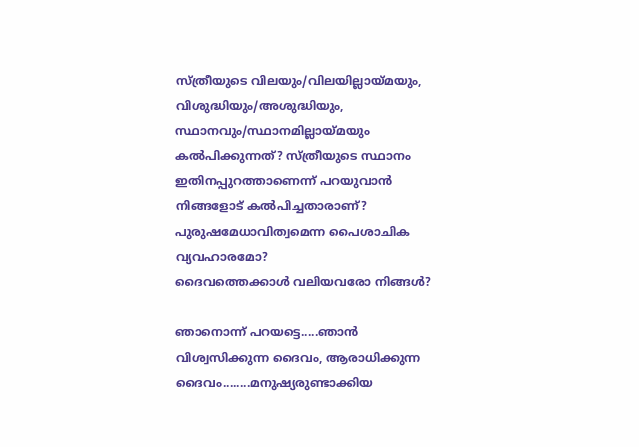സ്ത്രീയുടെ വിലയും/വിലയില്ലായ്മയും, വിശുദ്ധിയും/അശുദ്ധിയും, സ്ഥാനവും/സ്ഥാനമില്ലായ്മയും കല്‍പിക്കുന്നത്? സ്ത്രീയുടെ സ്ഥാനം ഇതിനപ്പുറത്താണെന്ന്‍ പറയുവാന്‍ നിങ്ങളോട് കല്‍പിച്ചതാരാണ്? പുരുഷമേധാവിത്വമെന്ന പൈശാചിക വ്യവഹാരമോ?
ദൈവത്തെക്കാള്‍ വലിയവരോ നിങ്ങള്‍?

ഞാനൊന്ന് പറയട്ടെ.....ഞാന്‍ വിശ്വസിക്കുന്ന ദൈവം, ആരാധിക്കുന്ന ദൈവം........മനുഷ്യരുണ്ടാക്കിയ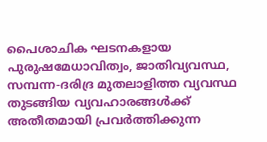പൈശാചിക ഘടനകളായ പുരുഷമേധാവിത്വം, ജാതിവ്യവസ്ഥ, സമ്പന്ന-ദരിദ്ര മുതലാളിത്ത വ്യവസ്ഥ തുടങ്ങിയ വ്യവഹാരങ്ങള്‍ക്ക് അതീതമായി പ്രവര്‍ത്തിക്കുന്ന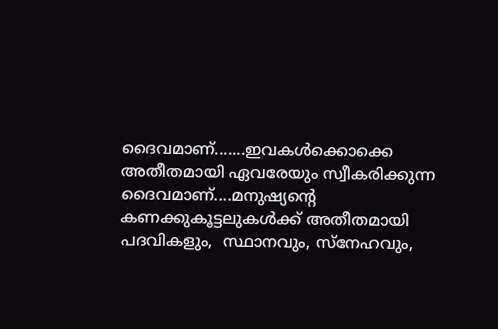ദൈവമാണ്.......ഇവകള്‍ക്കൊക്കെ അതീതമായി ഏവരേയും സ്വീകരിക്കുന്ന ദൈവമാണ്....മനുഷ്യന്‍റെ കണക്കുകൂട്ടലുകള്‍ക്ക് അതീതമായി പദവികളും,  സ്ഥാനവും, സ്നേഹവും,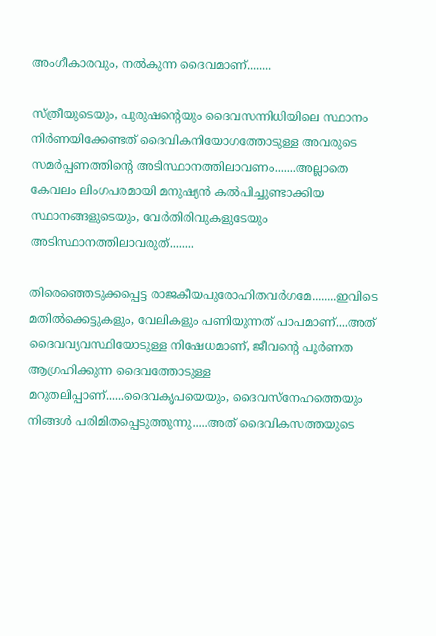അംഗീകാരവും, നല്‍കുന്ന ദൈവമാണ്........

സ്ത്രീയുടെയും, പുരുഷന്‍റെയും ദൈവസന്നിധിയിലെ സ്ഥാനം നിര്‍ണയിക്കേണ്ടത് ദൈവികനിയോഗത്തോടുള്ള അവരുടെ സമര്‍പ്പണത്തിന്‍റെ അടിസ്ഥാനത്തിലാവണം.......അല്ലാതെ കേവലം ലിംഗപരമായി മനുഷ്യന്‍ കല്‍പിച്ചുണ്ടാക്കിയ സ്ഥാനങ്ങളുടെയും, വേര്‍തിരിവുകളുടേയും അടിസ്ഥാനത്തിലാവരുത്........

തിരെഞ്ഞെടുക്കപ്പെട്ട രാജകീയപുരോഹിതവര്‍ഗമേ........ഇവിടെ മതില്‍ക്കെട്ടുകളും, വേലികളും പണിയുന്നത് പാപമാണ്....അത് ദൈവവ്യവസ്ഥിയോടുള്ള നിഷേധമാണ്, ജീവന്‍റെ പൂര്‍ണത ആഗ്രഹിക്കുന്ന ദൈവത്തോടുള്ള മറുതലിപ്പാണ്......ദൈവകൃപയെയും, ദൈവസ്നേഹത്തെയും നിങ്ങള്‍ പരിമിതപ്പെടുത്തുന്നു.....അത് ദൈവികസത്തയുടെ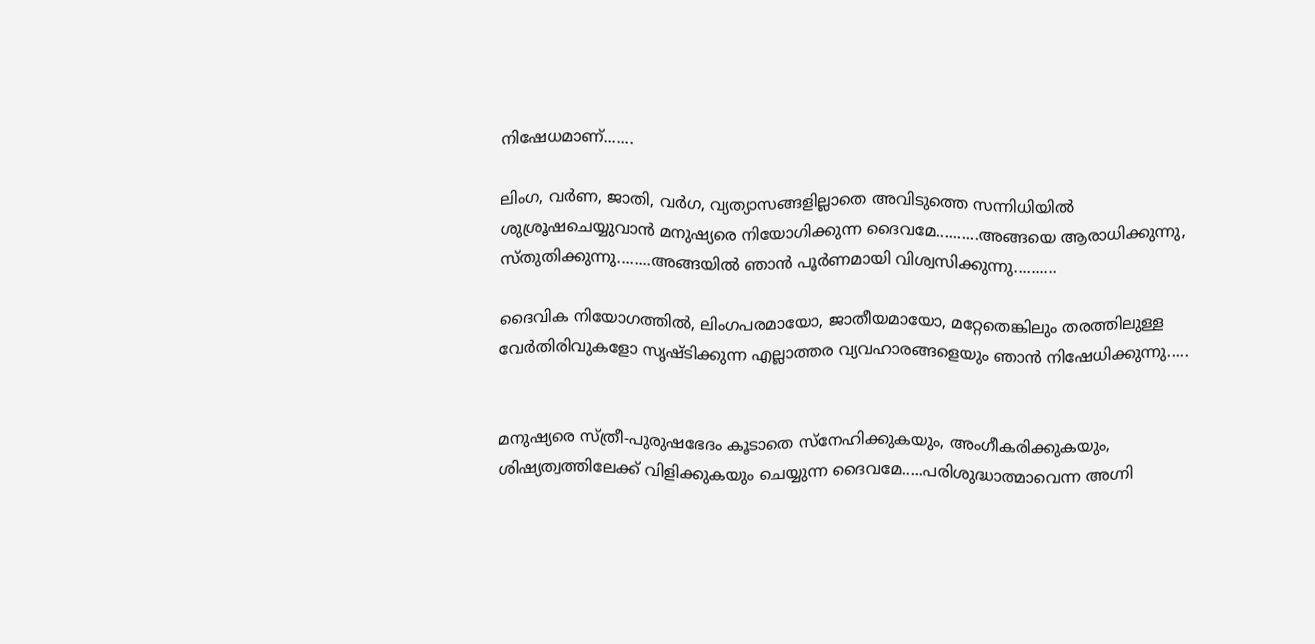നിഷേധമാണ്.......

ലിംഗ, വര്‍ണ, ജാതി, വര്‍ഗ, വ്യത്യാസങ്ങളില്ലാതെ അവിടുത്തെ സന്നിധിയില്‍ ശുശ്രൂഷചെയ്യുവാന്‍ മനുഷ്യരെ നിയോഗിക്കുന്ന ദൈവമേ..........അങ്ങയെ ആരാധിക്കുന്നു, സ്തുതിക്കുന്നു........അങ്ങയില്‍ ഞാന്‍ പൂര്‍ണമായി വിശ്വസിക്കുന്നു..........

ദൈവിക നിയോഗത്തില്‍, ലിംഗപരമായോ, ജാതീയമായോ, മറ്റേതെങ്കിലും തരത്തിലുള്ള വേര്‍തിരിവുകളോ സൃഷ്ടിക്കുന്ന എല്ലാത്തര വ്യവഹാരങ്ങളെയും ഞാന്‍ നിഷേധിക്കുന്നു.....


മനുഷ്യരെ സ്ത്രീ-പുരുഷഭേദം കൂടാതെ സ്നേഹിക്കുകയും, അംഗീകരിക്കുകയും, ശിഷ്യത്വത്തിലേക്ക് വിളിക്കുകയും ചെയ്യുന്ന ദൈവമേ.....പരിശുദ്ധാത്മാവെന്ന അഗ്നി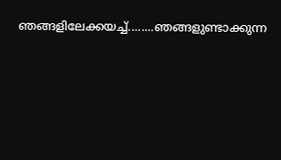ഞങ്ങളിലേക്കയച്ച്........ഞങ്ങളുണ്ടാക്കുന്ന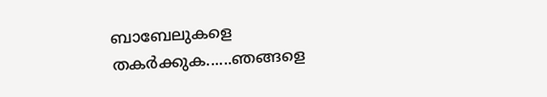ബാബേലുകളെ തകര്‍ക്കുക......ഞങ്ങളെ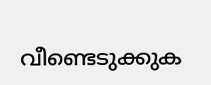വീണ്ടെടുക്കുക